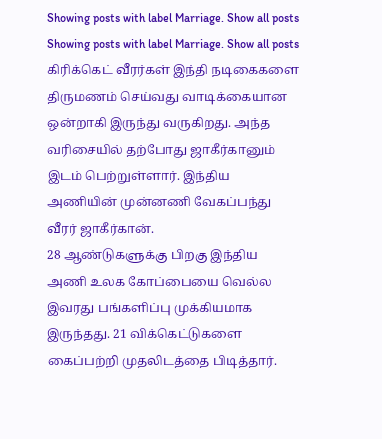Showing posts with label Marriage. Show all posts
Showing posts with label Marriage. Show all posts
கிரிக்கெட் வீரர்கள் இந்தி நடிகைகளை திருமணம் செய்வது வாடிக்கையான ஒன்றாகி இருந்து வருகிறது. அந்த வரிசையில் தற்போது ஜாகீர்கானும் இடம் பெற்றுள்ளார். இந்திய அணியின் முன்னணி வேகப்பந்து வீரர் ஜாகீர்கான்.
28 ஆண்டுகளுக்கு பிறகு இந்திய அணி உலக கோப்பையை வெல்ல இவரது பங்களிப்பு முக்கியமாக இருந்தது. 21 விக்கெட்டுகளை கைப்பற்றி முதலிடத்தை பிடித்தார்.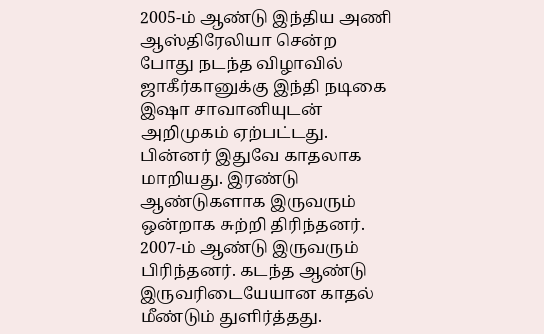2005-ம் ஆண்டு இந்திய அணி ஆஸ்திரேலியா சென்ற போது நடந்த விழாவில் ஜாகீர்கானுக்கு இந்தி நடிகை இஷா சாவானியுடன் அறிமுகம் ஏற்பட்டது.
பின்னர் இதுவே காதலாக மாறியது. இரண்டு ஆண்டுகளாக இருவரும் ஒன்றாக சுற்றி திரிந்தனர். 2007-ம் ஆண்டு இருவரும் பிரிந்தனர். கடந்த ஆண்டு இருவரிடையேயான காதல் மீண்டும் துளிர்த்தது.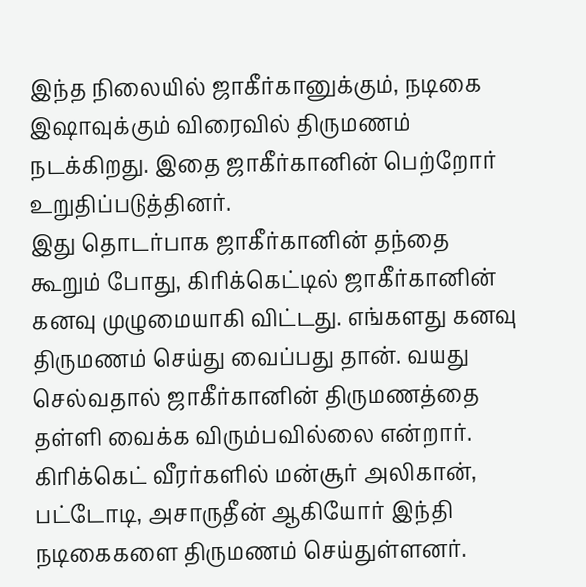இந்த நிலையில் ஜாகீர்கானுக்கும், நடிகை இஷாவுக்கும் விரைவில் திருமணம் நடக்கிறது. இதை ஜாகீர்கானின் பெற்றோர் உறுதிப்படுத்தினர்.
இது தொடர்பாக ஜாகீர்கானின் தந்தை கூறும் போது, கிரிக்கெட்டில் ஜாகீர்கானின் கனவு முழுமையாகி விட்டது. எங்களது கனவு திருமணம் செய்து வைப்பது தான். வயது செல்வதால் ஜாகீர்கானின் திருமணத்தை தள்ளி வைக்க விரும்பவில்லை என்றார். கிரிக்கெட் வீரர்களில் மன்சூர் அலிகான், பட்டோடி, அசாருதீன் ஆகியோர் இந்தி நடிகைகளை திருமணம் செய்துள்ளனர்.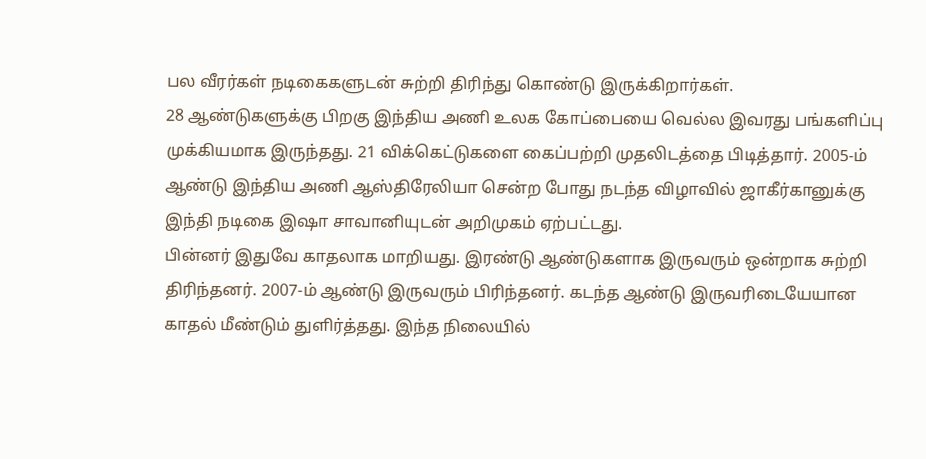பல வீரர்கள் நடிகைகளுடன் சுற்றி திரிந்து கொண்டு இருக்கிறார்கள்.
28 ஆண்டுகளுக்கு பிறகு இந்திய அணி உலக கோப்பையை வெல்ல இவரது பங்களிப்பு முக்கியமாக இருந்தது. 21 விக்கெட்டுகளை கைப்பற்றி முதலிடத்தை பிடித்தார். 2005-ம் ஆண்டு இந்திய அணி ஆஸ்திரேலியா சென்ற போது நடந்த விழாவில் ஜாகீர்கானுக்கு இந்தி நடிகை இஷா சாவானியுடன் அறிமுகம் ஏற்பட்டது.
பின்னர் இதுவே காதலாக மாறியது. இரண்டு ஆண்டுகளாக இருவரும் ஒன்றாக சுற்றி திரிந்தனர். 2007-ம் ஆண்டு இருவரும் பிரிந்தனர். கடந்த ஆண்டு இருவரிடையேயான காதல் மீண்டும் துளிர்த்தது. இந்த நிலையில்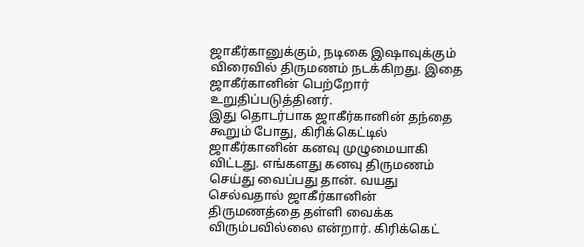ஜாகீர்கானுக்கும், நடிகை இஷாவுக்கும் விரைவில் திருமணம் நடக்கிறது. இதை ஜாகீர்கானின் பெற்றோர் உறுதிப்படுத்தினர்.
இது தொடர்பாக ஜாகீர்கானின் தந்தை கூறும் போது, கிரிக்கெட்டில் ஜாகீர்கானின் கனவு முழுமையாகி விட்டது. எங்களது கனவு திருமணம் செய்து வைப்பது தான். வயது செல்வதால் ஜாகீர்கானின் திருமணத்தை தள்ளி வைக்க விரும்பவில்லை என்றார். கிரிக்கெட்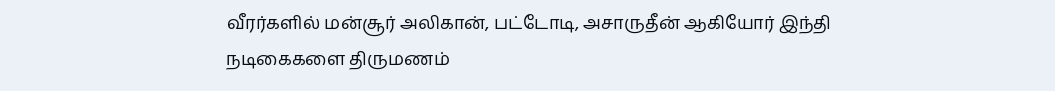வீரர்களில் மன்சூர் அலிகான், பட்டோடி, அசாருதீன் ஆகியோர் இந்தி நடிகைகளை திருமணம்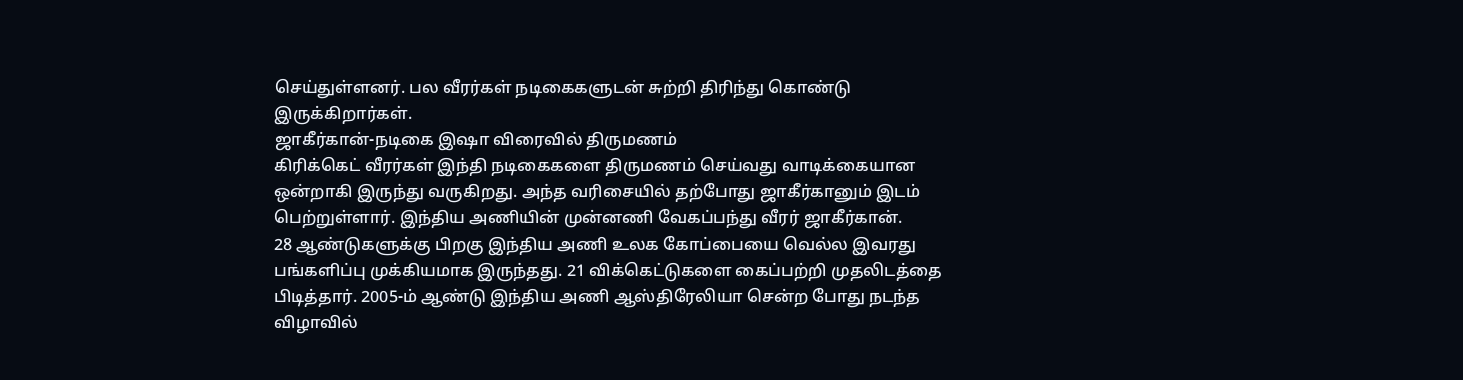செய்துள்ளனர். பல வீரர்கள் நடிகைகளுடன் சுற்றி திரிந்து கொண்டு இருக்கிறார்கள்.
ஜாகீர்கான்-நடிகை இஷா விரைவில் திருமணம்
கிரிக்கெட் வீரர்கள் இந்தி நடிகைகளை திருமணம் செய்வது வாடிக்கையான ஒன்றாகி இருந்து வருகிறது. அந்த வரிசையில் தற்போது ஜாகீர்கானும் இடம் பெற்றுள்ளார். இந்திய அணியின் முன்னணி வேகப்பந்து வீரர் ஜாகீர்கான்.
28 ஆண்டுகளுக்கு பிறகு இந்திய அணி உலக கோப்பையை வெல்ல இவரது பங்களிப்பு முக்கியமாக இருந்தது. 21 விக்கெட்டுகளை கைப்பற்றி முதலிடத்தை பிடித்தார். 2005-ம் ஆண்டு இந்திய அணி ஆஸ்திரேலியா சென்ற போது நடந்த விழாவில்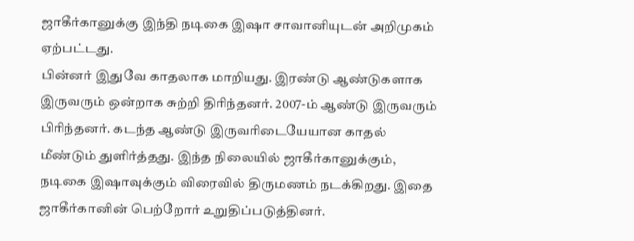ஜாகீர்கானுக்கு இந்தி நடிகை இஷா சாவானியுடன் அறிமுகம் ஏற்பட்டது.
பின்னர் இதுவே காதலாக மாறியது. இரண்டு ஆண்டுகளாக இருவரும் ஒன்றாக சுற்றி திரிந்தனர். 2007-ம் ஆண்டு இருவரும் பிரிந்தனர். கடந்த ஆண்டு இருவரிடையேயான காதல் மீண்டும் துளிர்த்தது. இந்த நிலையில் ஜாகீர்கானுக்கும், நடிகை இஷாவுக்கும் விரைவில் திருமணம் நடக்கிறது. இதை ஜாகீர்கானின் பெற்றோர் உறுதிப்படுத்தினர்.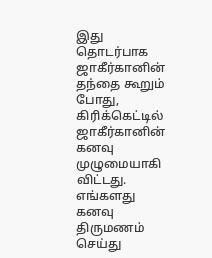இது தொடர்பாக ஜாகீர்கானின் தந்தை கூறும் போது, கிரிக்கெட்டில் ஜாகீர்கானின் கனவு முழுமையாகி விட்டது. எங்களது கனவு திருமணம் செய்து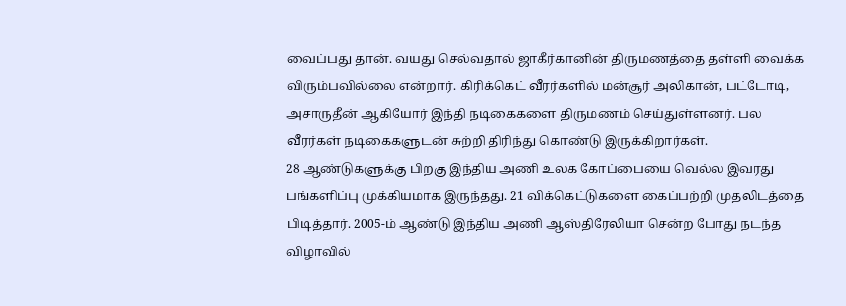வைப்பது தான். வயது செல்வதால் ஜாகீர்கானின் திருமணத்தை தள்ளி வைக்க விரும்பவில்லை என்றார். கிரிக்கெட் வீரர்களில் மன்சூர் அலிகான், பட்டோடி, அசாருதீன் ஆகியோர் இந்தி நடிகைகளை திருமணம் செய்துள்ளனர். பல வீரர்கள் நடிகைகளுடன் சுற்றி திரிந்து கொண்டு இருக்கிறார்கள்.
28 ஆண்டுகளுக்கு பிறகு இந்திய அணி உலக கோப்பையை வெல்ல இவரது பங்களிப்பு முக்கியமாக இருந்தது. 21 விக்கெட்டுகளை கைப்பற்றி முதலிடத்தை பிடித்தார். 2005-ம் ஆண்டு இந்திய அணி ஆஸ்திரேலியா சென்ற போது நடந்த விழாவில்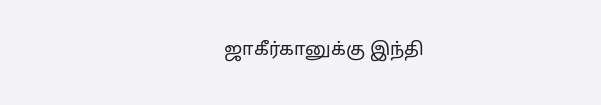ஜாகீர்கானுக்கு இந்தி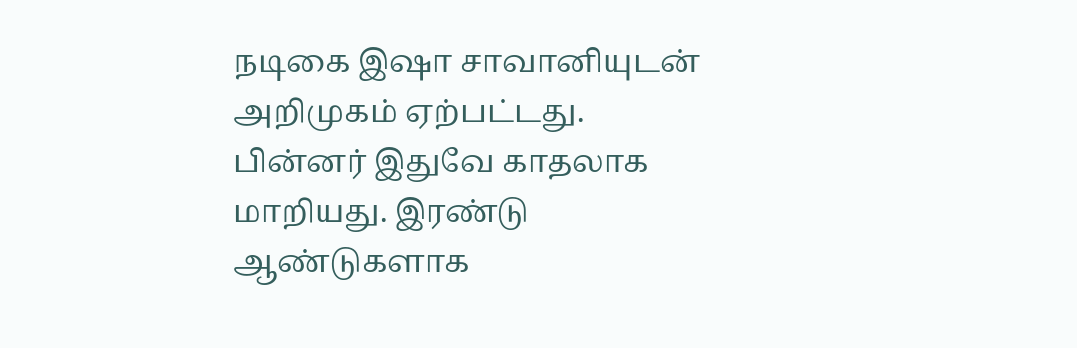நடிகை இஷா சாவானியுடன் அறிமுகம் ஏற்பட்டது.
பின்னர் இதுவே காதலாக மாறியது. இரண்டு ஆண்டுகளாக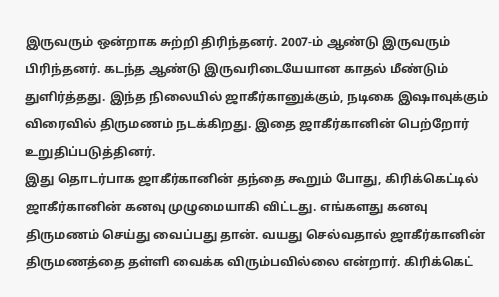இருவரும் ஒன்றாக சுற்றி திரிந்தனர். 2007-ம் ஆண்டு இருவரும் பிரிந்தனர். கடந்த ஆண்டு இருவரிடையேயான காதல் மீண்டும் துளிர்த்தது. இந்த நிலையில் ஜாகீர்கானுக்கும், நடிகை இஷாவுக்கும் விரைவில் திருமணம் நடக்கிறது. இதை ஜாகீர்கானின் பெற்றோர் உறுதிப்படுத்தினர்.
இது தொடர்பாக ஜாகீர்கானின் தந்தை கூறும் போது, கிரிக்கெட்டில் ஜாகீர்கானின் கனவு முழுமையாகி விட்டது. எங்களது கனவு திருமணம் செய்து வைப்பது தான். வயது செல்வதால் ஜாகீர்கானின் திருமணத்தை தள்ளி வைக்க விரும்பவில்லை என்றார். கிரிக்கெட்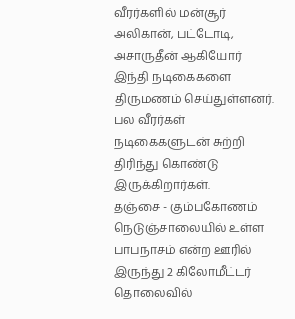வீரர்களில் மன்சூர் அலிகான், பட்டோடி, அசாருதீன் ஆகியோர் இந்தி நடிகைகளை திருமணம் செய்துள்ளனர். பல வீரர்கள் நடிகைகளுடன் சுற்றி திரிந்து கொண்டு இருக்கிறார்கள்.
தஞ்சை - கும்பகோணம் நெடுஞ்சாலையில் உள்ள பாபநாசம் என்ற ஊரில் இருந்து 2 கிலோமீட்டர் தொலைவில்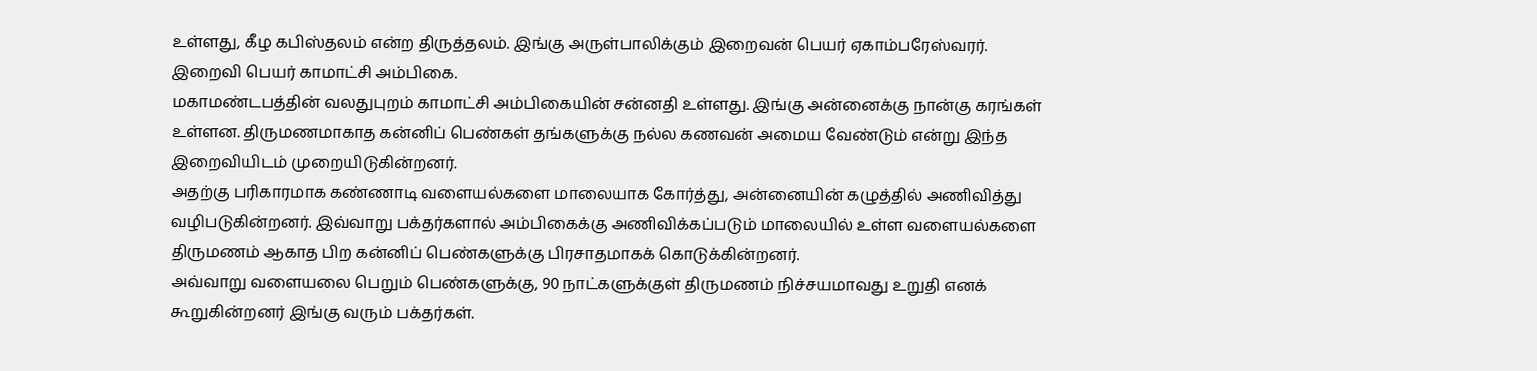உள்ளது, கீழ கபிஸ்தலம் என்ற திருத்தலம். இங்கு அருள்பாலிக்கும் இறைவன் பெயர் ஏகாம்பரேஸ்வரர். இறைவி பெயர் காமாட்சி அம்பிகை.
மகாமண்டபத்தின் வலதுபுறம் காமாட்சி அம்பிகையின் சன்னதி உள்ளது. இங்கு அன்னைக்கு நான்கு கரங்கள் உள்ளன. திருமணமாகாத கன்னிப் பெண்கள் தங்களுக்கு நல்ல கணவன் அமைய வேண்டும் என்று இந்த இறைவியிடம் முறையிடுகின்றனர்.
அதற்கு பரிகாரமாக கண்ணாடி வளையல்களை மாலையாக கோர்த்து, அன்னையின் கழுத்தில் அணிவித்து வழிபடுகின்றனர். இவ்வாறு பக்தர்களால் அம்பிகைக்கு அணிவிக்கப்படும் மாலையில் உள்ள வளையல்களை திருமணம் ஆகாத பிற கன்னிப் பெண்களுக்கு பிரசாதமாகக் கொடுக்கின்றனர்.
அவ்வாறு வளையலை பெறும் பெண்களுக்கு, 90 நாட்களுக்குள் திருமணம் நிச்சயமாவது உறுதி எனக் கூறுகின்றனர் இங்கு வரும் பக்தர்கள்.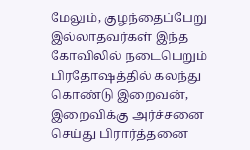மேலும், குழந்தைப்பேறு இல்லாதவர்கள் இந்த கோவிலில் நடைபெறும் பிரதோஷத்தில் கலந்து கொண்டு இறைவன், இறைவிக்கு அர்ச்சனை செய்து பிரார்த்தனை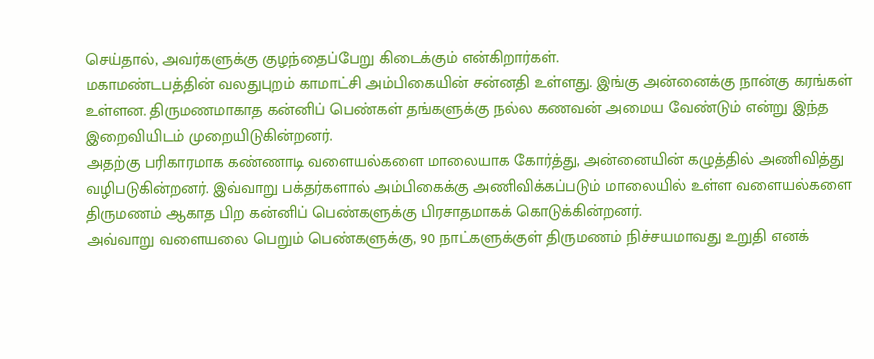செய்தால், அவர்களுக்கு குழந்தைப்பேறு கிடைக்கும் என்கிறார்கள்.
மகாமண்டபத்தின் வலதுபுறம் காமாட்சி அம்பிகையின் சன்னதி உள்ளது. இங்கு அன்னைக்கு நான்கு கரங்கள் உள்ளன. திருமணமாகாத கன்னிப் பெண்கள் தங்களுக்கு நல்ல கணவன் அமைய வேண்டும் என்று இந்த இறைவியிடம் முறையிடுகின்றனர்.
அதற்கு பரிகாரமாக கண்ணாடி வளையல்களை மாலையாக கோர்த்து, அன்னையின் கழுத்தில் அணிவித்து வழிபடுகின்றனர். இவ்வாறு பக்தர்களால் அம்பிகைக்கு அணிவிக்கப்படும் மாலையில் உள்ள வளையல்களை திருமணம் ஆகாத பிற கன்னிப் பெண்களுக்கு பிரசாதமாகக் கொடுக்கின்றனர்.
அவ்வாறு வளையலை பெறும் பெண்களுக்கு, 90 நாட்களுக்குள் திருமணம் நிச்சயமாவது உறுதி எனக்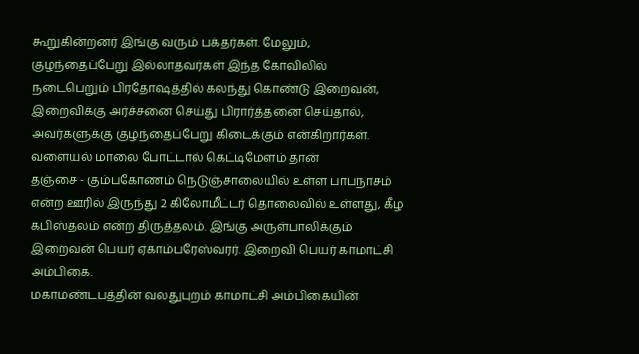கூறுகின்றனர் இங்கு வரும் பக்தர்கள். மேலும், குழந்தைப்பேறு இல்லாதவர்கள் இந்த கோவிலில் நடைபெறும் பிரதோஷத்தில் கலந்து கொண்டு இறைவன், இறைவிக்கு அர்ச்சனை செய்து பிரார்த்தனை செய்தால், அவர்களுக்கு குழந்தைப்பேறு கிடைக்கும் என்கிறார்கள்.
வளையல் மாலை போட்டால் கெட்டிமேளம் தான்
தஞ்சை - கும்பகோணம் நெடுஞ்சாலையில் உள்ள பாபநாசம் என்ற ஊரில் இருந்து 2 கிலோமீட்டர் தொலைவில் உள்ளது, கீழ கபிஸ்தலம் என்ற திருத்தலம். இங்கு அருள்பாலிக்கும் இறைவன் பெயர் ஏகாம்பரேஸ்வரர். இறைவி பெயர் காமாட்சி அம்பிகை.
மகாமண்டபத்தின் வலதுபுறம் காமாட்சி அம்பிகையின்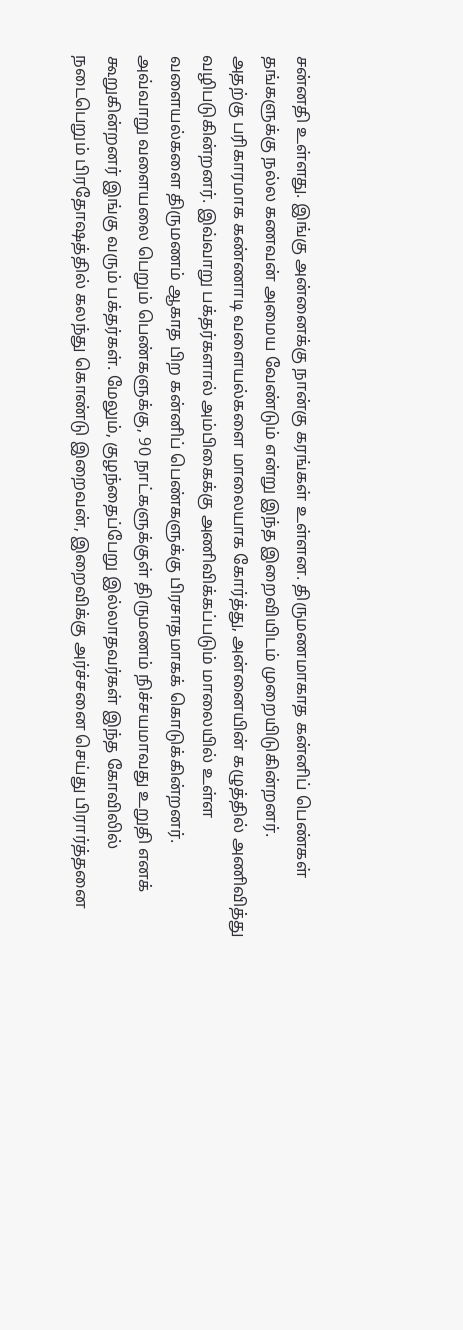சன்னதி உள்ளது. இங்கு அன்னைக்கு நான்கு கரங்கள் உள்ளன. திருமணமாகாத கன்னிப் பெண்கள் தங்களுக்கு நல்ல கணவன் அமைய வேண்டும் என்று இந்த இறைவியிடம் முறையிடுகின்றனர்.
அதற்கு பரிகாரமாக கண்ணாடி வளையல்களை மாலையாக கோர்த்து, அன்னையின் கழுத்தில் அணிவித்து வழிபடுகின்றனர். இவ்வாறு பக்தர்களால் அம்பிகைக்கு அணிவிக்கப்படும் மாலையில் உள்ள வளையல்களை திருமணம் ஆகாத பிற கன்னிப் பெண்களுக்கு பிரசாதமாகக் கொடுக்கின்றனர்.
அவ்வாறு வளையலை பெறும் பெண்களுக்கு, 90 நாட்களுக்குள் திருமணம் நிச்சயமாவது உறுதி எனக் கூறுகின்றனர் இங்கு வரும் பக்தர்கள். மேலும், குழந்தைப்பேறு இல்லாதவர்கள் இந்த கோவிலில் நடைபெறும் பிரதோஷத்தில் கலந்து கொண்டு இறைவன், இறைவிக்கு அர்ச்சனை செய்து பிரார்த்தனை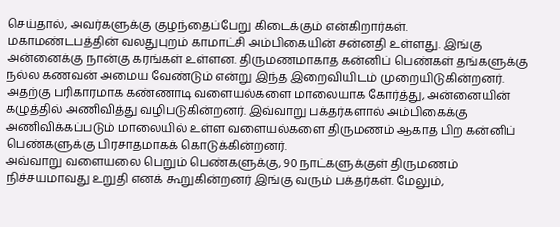செய்தால், அவர்களுக்கு குழந்தைப்பேறு கிடைக்கும் என்கிறார்கள்.
மகாமண்டபத்தின் வலதுபுறம் காமாட்சி அம்பிகையின் சன்னதி உள்ளது. இங்கு அன்னைக்கு நான்கு கரங்கள் உள்ளன. திருமணமாகாத கன்னிப் பெண்கள் தங்களுக்கு நல்ல கணவன் அமைய வேண்டும் என்று இந்த இறைவியிடம் முறையிடுகின்றனர்.
அதற்கு பரிகாரமாக கண்ணாடி வளையல்களை மாலையாக கோர்த்து, அன்னையின் கழுத்தில் அணிவித்து வழிபடுகின்றனர். இவ்வாறு பக்தர்களால் அம்பிகைக்கு அணிவிக்கப்படும் மாலையில் உள்ள வளையல்களை திருமணம் ஆகாத பிற கன்னிப் பெண்களுக்கு பிரசாதமாகக் கொடுக்கின்றனர்.
அவ்வாறு வளையலை பெறும் பெண்களுக்கு, 90 நாட்களுக்குள் திருமணம் நிச்சயமாவது உறுதி எனக் கூறுகின்றனர் இங்கு வரும் பக்தர்கள். மேலும்,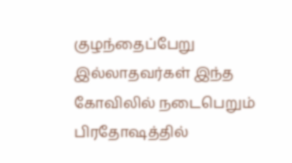குழந்தைப்பேறு இல்லாதவர்கள் இந்த கோவிலில் நடைபெறும் பிரதோஷத்தில்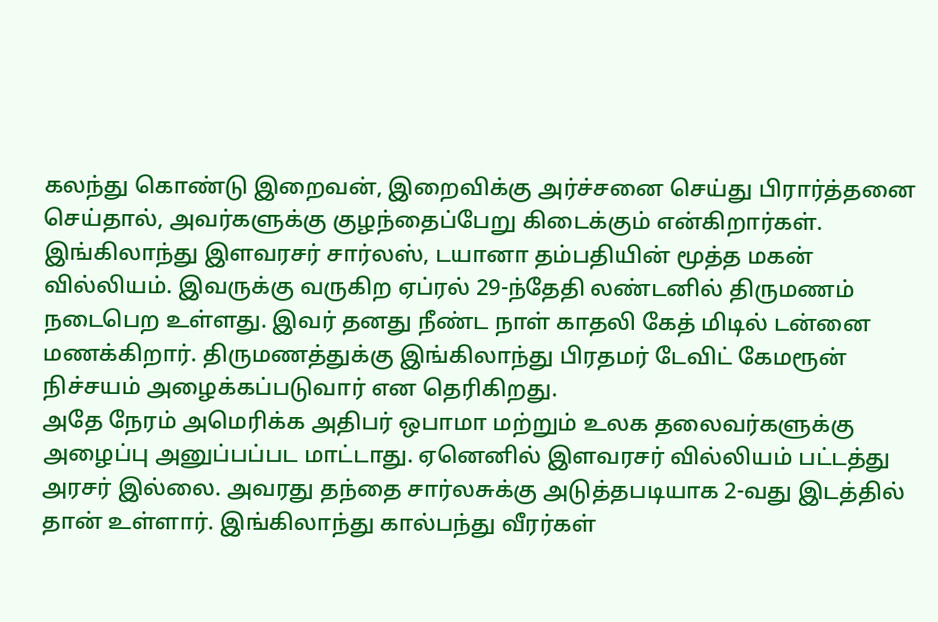கலந்து கொண்டு இறைவன், இறைவிக்கு அர்ச்சனை செய்து பிரார்த்தனை செய்தால், அவர்களுக்கு குழந்தைப்பேறு கிடைக்கும் என்கிறார்கள்.
இங்கிலாந்து இளவரசர் சார்லஸ், டயானா தம்பதியின் மூத்த மகன் வில்லியம். இவருக்கு வருகிற ஏப்ரல் 29-ந்தேதி லண்டனில் திருமணம் நடைபெற உள்ளது. இவர் தனது நீண்ட நாள் காதலி கேத் மிடில் டன்னை மணக்கிறார். திருமணத்துக்கு இங்கிலாந்து பிரதமர் டேவிட் கேமரூன் நிச்சயம் அழைக்கப்படுவார் என தெரிகிறது.
அதே நேரம் அமெரிக்க அதிபர் ஒபாமா மற்றும் உலக தலைவர்களுக்கு அழைப்பு அனுப்பப்பட மாட்டாது. ஏனெனில் இளவரசர் வில்லியம் பட்டத்து அரசர் இல்லை. அவரது தந்தை சார்லசுக்கு அடுத்தபடியாக 2-வது இடத்தில் தான் உள்ளார். இங்கிலாந்து கால்பந்து வீரர்கள்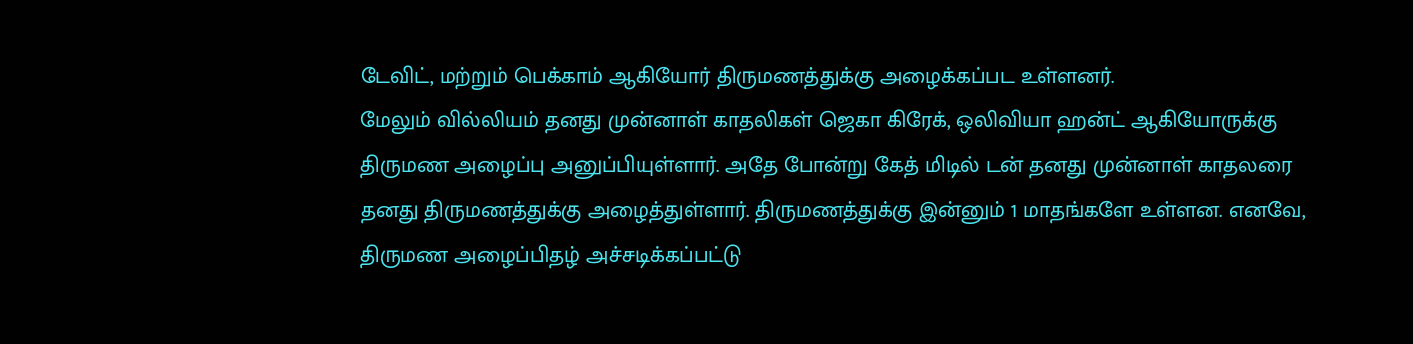டேவிட், மற்றும் பெக்காம் ஆகியோர் திருமணத்துக்கு அழைக்கப்பட உள்ளனர்.
மேலும் வில்லியம் தனது முன்னாள் காதலிகள் ஜெகா கிரேக், ஒலிவியா ஹன்ட் ஆகியோருக்கு திருமண அழைப்பு அனுப்பியுள்ளார். அதே போன்று கேத் மிடில் டன் தனது முன்னாள் காதலரை தனது திருமணத்துக்கு அழைத்துள்ளார். திருமணத்துக்கு இன்னும் 1 மாதங்களே உள்ளன. எனவே, திருமண அழைப்பிதழ் அச்சடிக்கப்பட்டு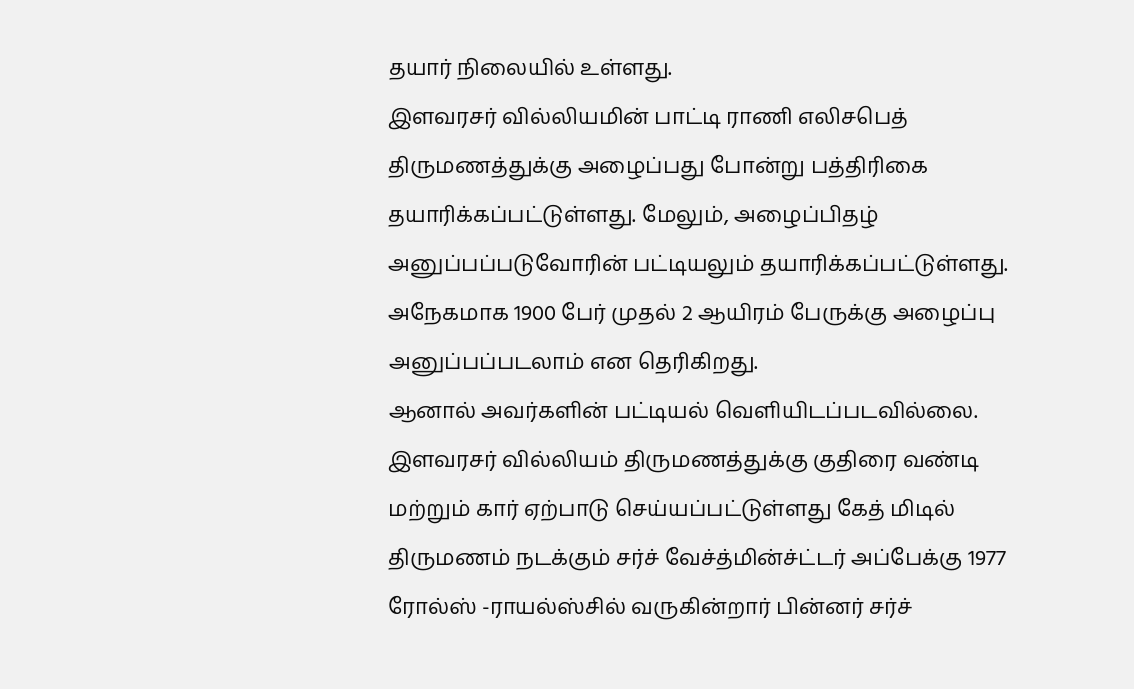தயார் நிலையில் உள்ளது.
இளவரசர் வில்லியமின் பாட்டி ராணி எலிசபெத் திருமணத்துக்கு அழைப்பது போன்று பத்திரிகை தயாரிக்கப்பட்டுள்ளது. மேலும், அழைப்பிதழ் அனுப்பப்படுவோரின் பட்டியலும் தயாரிக்கப்பட்டுள்ளது. அநேகமாக 1900 பேர் முதல் 2 ஆயிரம் பேருக்கு அழைப்பு அனுப்பப்படலாம் என தெரிகிறது.
ஆனால் அவர்களின் பட்டியல் வெளியிடப்படவில்லை. இளவரசர் வில்லியம் திருமணத்துக்கு குதிரை வண்டி மற்றும் கார் ஏற்பாடு செய்யப்பட்டுள்ளது கேத் மிடில் திருமணம் நடக்கும் சர்ச் வேச்த்மின்ச்ட்டர் அப்பேக்கு 1977 ரோல்ஸ் -ராயல்ஸ்சில் வருகின்றார் பின்னர் சர்ச்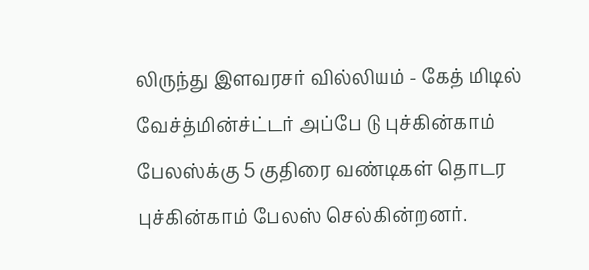லிருந்து இளவரசர் வில்லியம் - கேத் மிடில் வேச்த்மின்ச்ட்டர் அப்பே டு புச்கின்காம் பேலஸ்க்கு 5 குதிரை வண்டிகள் தொடர புச்கின்காம் பேலஸ் செல்கின்றனர்.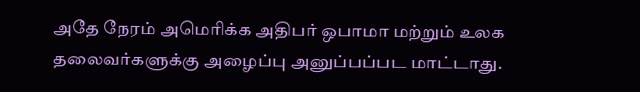அதே நேரம் அமெரிக்க அதிபர் ஒபாமா மற்றும் உலக தலைவர்களுக்கு அழைப்பு அனுப்பப்பட மாட்டாது.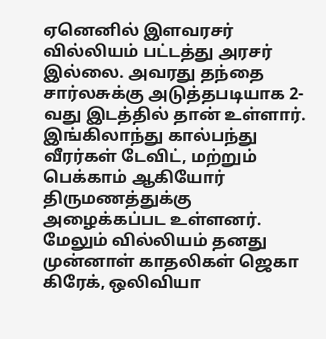ஏனெனில் இளவரசர் வில்லியம் பட்டத்து அரசர் இல்லை. அவரது தந்தை சார்லசுக்கு அடுத்தபடியாக 2-வது இடத்தில் தான் உள்ளார். இங்கிலாந்து கால்பந்து வீரர்கள் டேவிட், மற்றும் பெக்காம் ஆகியோர் திருமணத்துக்கு அழைக்கப்பட உள்ளனர்.
மேலும் வில்லியம் தனது முன்னாள் காதலிகள் ஜெகா கிரேக், ஒலிவியா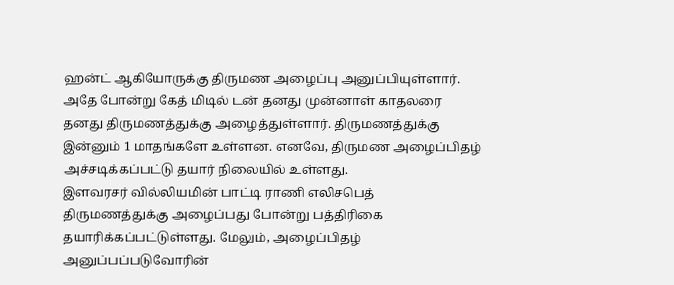ஹன்ட் ஆகியோருக்கு திருமண அழைப்பு அனுப்பியுள்ளார். அதே போன்று கேத் மிடில் டன் தனது முன்னாள் காதலரை தனது திருமணத்துக்கு அழைத்துள்ளார். திருமணத்துக்கு இன்னும் 1 மாதங்களே உள்ளன. எனவே, திருமண அழைப்பிதழ் அச்சடிக்கப்பட்டு தயார் நிலையில் உள்ளது.
இளவரசர் வில்லியமின் பாட்டி ராணி எலிசபெத் திருமணத்துக்கு அழைப்பது போன்று பத்திரிகை தயாரிக்கப்பட்டுள்ளது. மேலும், அழைப்பிதழ் அனுப்பப்படுவோரின்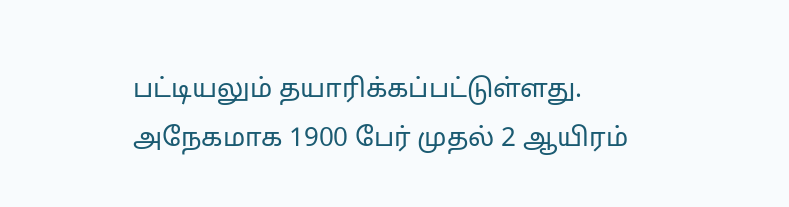பட்டியலும் தயாரிக்கப்பட்டுள்ளது. அநேகமாக 1900 பேர் முதல் 2 ஆயிரம்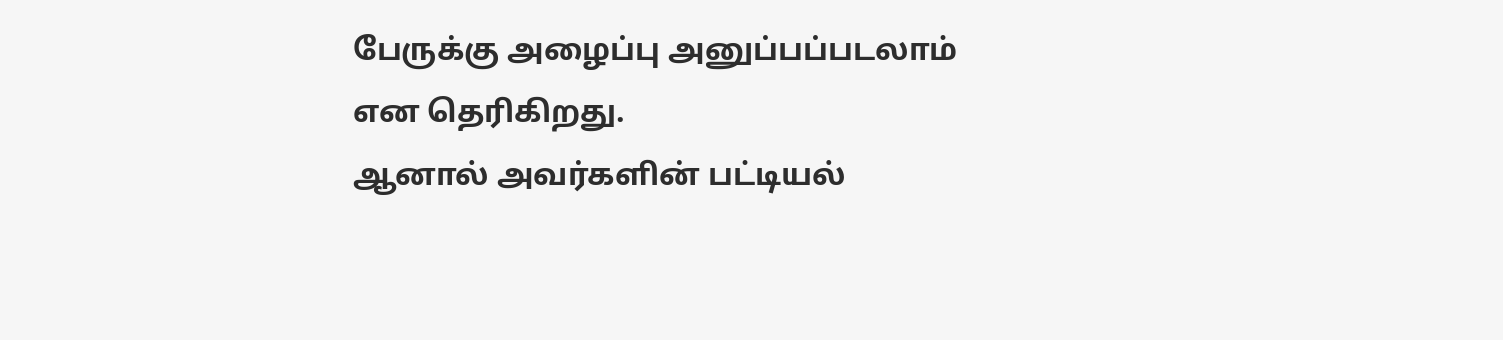பேருக்கு அழைப்பு அனுப்பப்படலாம் என தெரிகிறது.
ஆனால் அவர்களின் பட்டியல்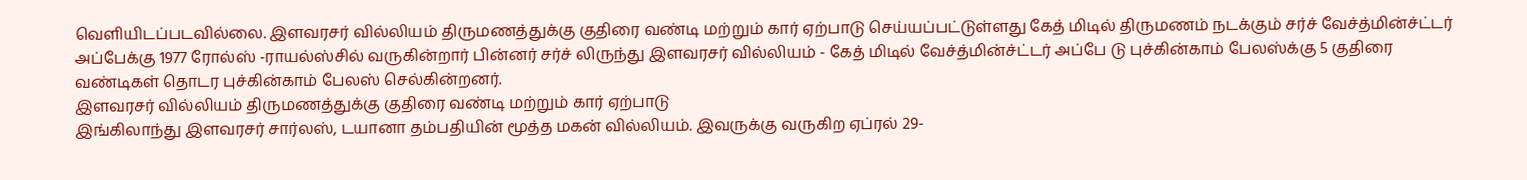வெளியிடப்படவில்லை. இளவரசர் வில்லியம் திருமணத்துக்கு குதிரை வண்டி மற்றும் கார் ஏற்பாடு செய்யப்பட்டுள்ளது கேத் மிடில் திருமணம் நடக்கும் சர்ச் வேச்த்மின்ச்ட்டர் அப்பேக்கு 1977 ரோல்ஸ் -ராயல்ஸ்சில் வருகின்றார் பின்னர் சர்ச் லிருந்து இளவரசர் வில்லியம் - கேத் மிடில் வேச்த்மின்ச்ட்டர் அப்பே டு புச்கின்காம் பேலஸ்க்கு 5 குதிரை வண்டிகள் தொடர புச்கின்காம் பேலஸ் செல்கின்றனர்.
இளவரசர் வில்லியம் திருமணத்துக்கு குதிரை வண்டி மற்றும் கார் ஏற்பாடு
இங்கிலாந்து இளவரசர் சார்லஸ், டயானா தம்பதியின் மூத்த மகன் வில்லியம். இவருக்கு வருகிற ஏப்ரல் 29-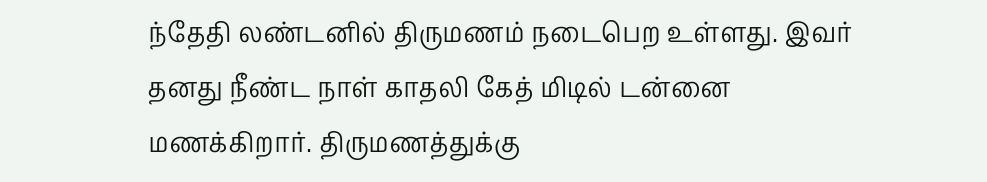ந்தேதி லண்டனில் திருமணம் நடைபெற உள்ளது. இவர் தனது நீண்ட நாள் காதலி கேத் மிடில் டன்னை மணக்கிறார். திருமணத்துக்கு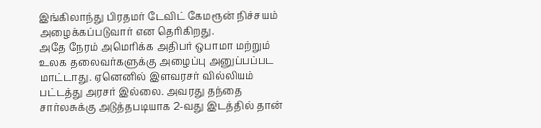இங்கிலாந்து பிரதமர் டேவிட் கேமரூன் நிச்சயம் அழைக்கப்படுவார் என தெரிகிறது.
அதே நேரம் அமெரிக்க அதிபர் ஒபாமா மற்றும் உலக தலைவர்களுக்கு அழைப்பு அனுப்பப்பட மாட்டாது. ஏனெனில் இளவரசர் வில்லியம் பட்டத்து அரசர் இல்லை. அவரது தந்தை சார்லசுக்கு அடுத்தபடியாக 2-வது இடத்தில் தான்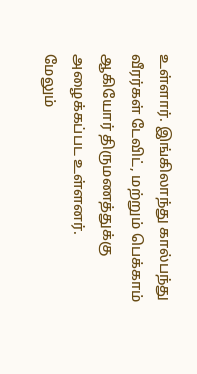உள்ளார். இங்கிலாந்து கால்பந்து வீரர்கள் டேவிட், மற்றும் பெக்காம் ஆகியோர் திருமணத்துக்கு அழைக்கப்பட உள்ளனர்.
மேலும்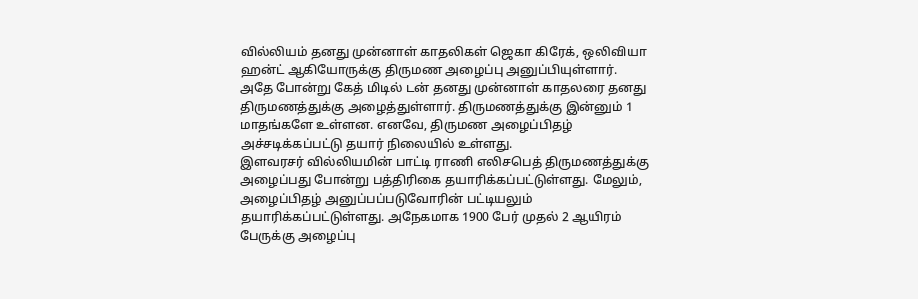வில்லியம் தனது முன்னாள் காதலிகள் ஜெகா கிரேக், ஒலிவியா ஹன்ட் ஆகியோருக்கு திருமண அழைப்பு அனுப்பியுள்ளார். அதே போன்று கேத் மிடில் டன் தனது முன்னாள் காதலரை தனது திருமணத்துக்கு அழைத்துள்ளார். திருமணத்துக்கு இன்னும் 1 மாதங்களே உள்ளன. எனவே, திருமண அழைப்பிதழ் அச்சடிக்கப்பட்டு தயார் நிலையில் உள்ளது.
இளவரசர் வில்லியமின் பாட்டி ராணி எலிசபெத் திருமணத்துக்கு அழைப்பது போன்று பத்திரிகை தயாரிக்கப்பட்டுள்ளது. மேலும், அழைப்பிதழ் அனுப்பப்படுவோரின் பட்டியலும் தயாரிக்கப்பட்டுள்ளது. அநேகமாக 1900 பேர் முதல் 2 ஆயிரம் பேருக்கு அழைப்பு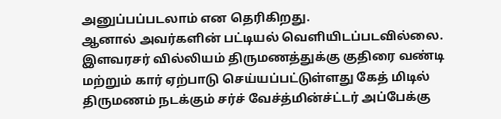அனுப்பப்படலாம் என தெரிகிறது.
ஆனால் அவர்களின் பட்டியல் வெளியிடப்படவில்லை. இளவரசர் வில்லியம் திருமணத்துக்கு குதிரை வண்டி மற்றும் கார் ஏற்பாடு செய்யப்பட்டுள்ளது கேத் மிடில் திருமணம் நடக்கும் சர்ச் வேச்த்மின்ச்ட்டர் அப்பேக்கு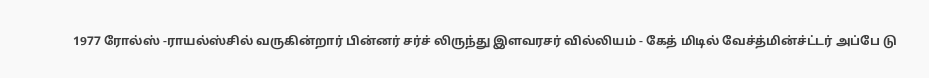1977 ரோல்ஸ் -ராயல்ஸ்சில் வருகின்றார் பின்னர் சர்ச் லிருந்து இளவரசர் வில்லியம் - கேத் மிடில் வேச்த்மின்ச்ட்டர் அப்பே டு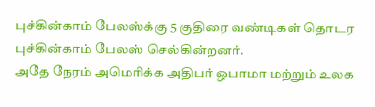புச்கின்காம் பேலஸ்க்கு 5 குதிரை வண்டிகள் தொடர புச்கின்காம் பேலஸ் செல்கின்றனர்.
அதே நேரம் அமெரிக்க அதிபர் ஒபாமா மற்றும் உலக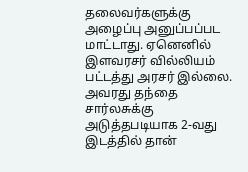தலைவர்களுக்கு அழைப்பு அனுப்பப்பட மாட்டாது. ஏனெனில் இளவரசர் வில்லியம் பட்டத்து அரசர் இல்லை. அவரது தந்தை சார்லசுக்கு அடுத்தபடியாக 2-வது இடத்தில் தான்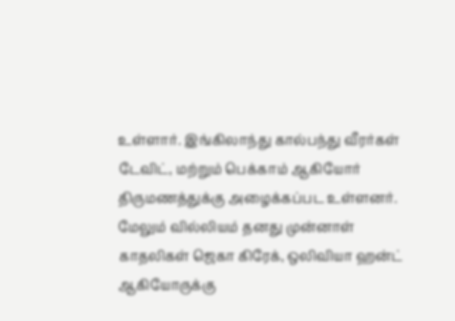உள்ளார். இங்கிலாந்து கால்பந்து வீரர்கள் டேவிட், மற்றும் பெக்காம் ஆகியோர் திருமணத்துக்கு அழைக்கப்பட உள்ளனர்.
மேலும் வில்லியம் தனது முன்னாள் காதலிகள் ஜெகா கிரேக், ஒலிவியா ஹன்ட் ஆகியோருக்கு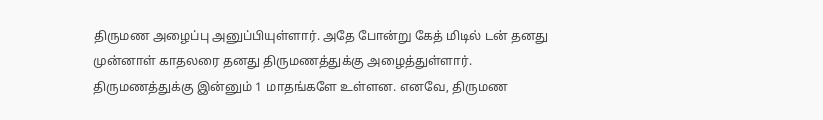திருமண அழைப்பு அனுப்பியுள்ளார். அதே போன்று கேத் மிடில் டன் தனது முன்னாள் காதலரை தனது திருமணத்துக்கு அழைத்துள்ளார். திருமணத்துக்கு இன்னும் 1 மாதங்களே உள்ளன. எனவே, திருமண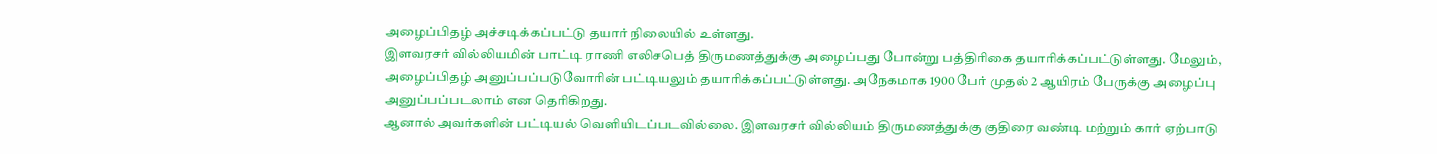அழைப்பிதழ் அச்சடிக்கப்பட்டு தயார் நிலையில் உள்ளது.
இளவரசர் வில்லியமின் பாட்டி ராணி எலிசபெத் திருமணத்துக்கு அழைப்பது போன்று பத்திரிகை தயாரிக்கப்பட்டுள்ளது. மேலும், அழைப்பிதழ் அனுப்பப்படுவோரின் பட்டியலும் தயாரிக்கப்பட்டுள்ளது. அநேகமாக 1900 பேர் முதல் 2 ஆயிரம் பேருக்கு அழைப்பு அனுப்பப்படலாம் என தெரிகிறது.
ஆனால் அவர்களின் பட்டியல் வெளியிடப்படவில்லை. இளவரசர் வில்லியம் திருமணத்துக்கு குதிரை வண்டி மற்றும் கார் ஏற்பாடு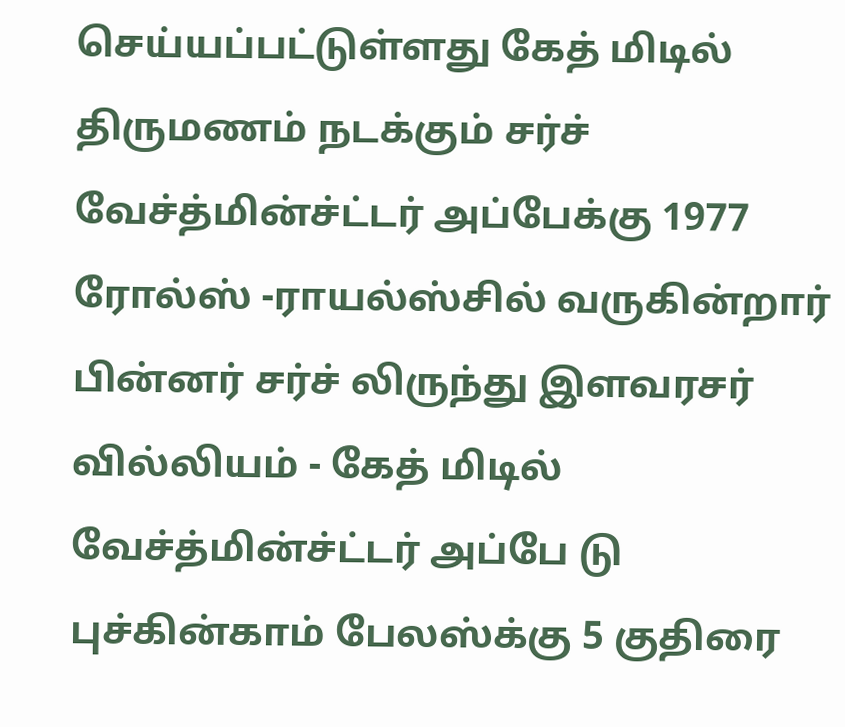செய்யப்பட்டுள்ளது கேத் மிடில் திருமணம் நடக்கும் சர்ச் வேச்த்மின்ச்ட்டர் அப்பேக்கு 1977 ரோல்ஸ் -ராயல்ஸ்சில் வருகின்றார் பின்னர் சர்ச் லிருந்து இளவரசர் வில்லியம் - கேத் மிடில் வேச்த்மின்ச்ட்டர் அப்பே டு புச்கின்காம் பேலஸ்க்கு 5 குதிரை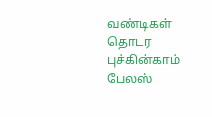வண்டிகள் தொடர புச்கின்காம் பேலஸ்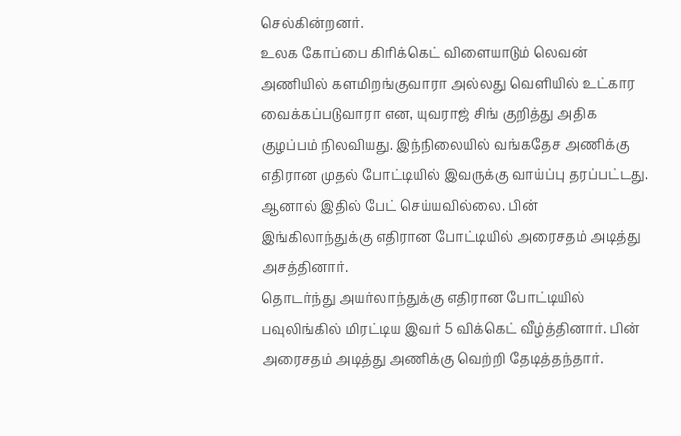செல்கின்றனர்.
உலக கோப்பை கிரிக்கெட் விளையாடும் லெவன் அணியில் களமிறங்குவாரா அல்லது வெளியில் உட்கார வைக்கப்படுவாரா என, யுவராஜ் சிங் குறித்து அதிக குழப்பம் நிலவியது. இந்நிலையில் வங்கதேச அணிக்கு எதிரான முதல் போட்டியில் இவருக்கு வாய்ப்பு தரப்பட்டது. ஆனால் இதில் பேட் செய்யவில்லை. பின் இங்கிலாந்துக்கு எதிரான போட்டியில் அரைசதம் அடித்து அசத்தினார்.
தொடர்ந்து அயர்லாந்துக்கு எதிரான போட்டியில் பவுலிங்கில் மிரட்டிய இவர் 5 விக்கெட் வீழ்த்தினார். பின் அரைசதம் அடித்து அணிக்கு வெற்றி தேடித்தந்தார்.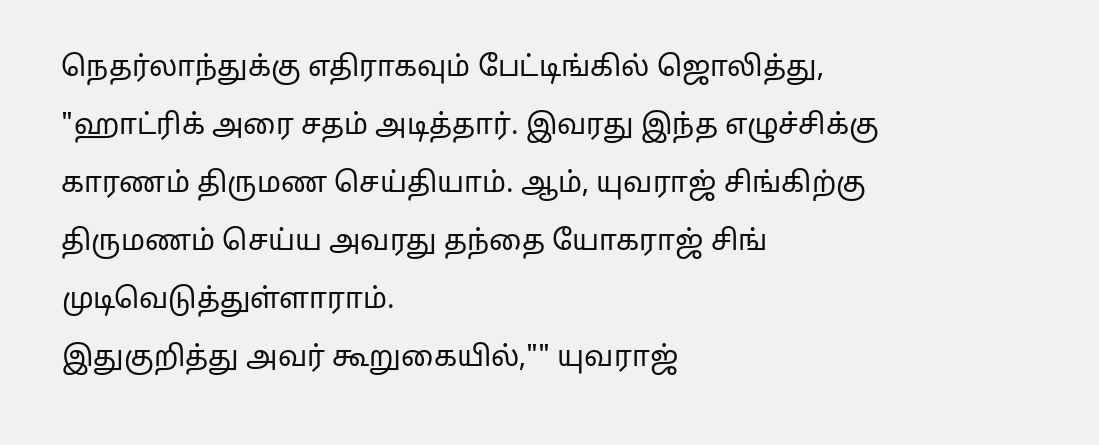நெதர்லாந்துக்கு எதிராகவும் பேட்டிங்கில் ஜொலித்து, "ஹாட்ரிக் அரை சதம் அடித்தார். இவரது இந்த எழுச்சிக்கு காரணம் திருமண செய்தியாம். ஆம், யுவராஜ் சிங்கிற்கு திருமணம் செய்ய அவரது தந்தை யோகராஜ் சிங் முடிவெடுத்துள்ளாராம்.
இதுகுறித்து அவர் கூறுகையில்,"" யுவராஜ்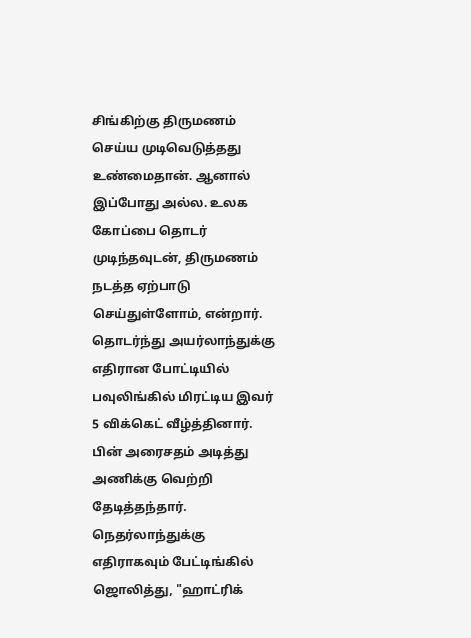சிங்கிற்கு திருமணம் செய்ய முடிவெடுத்தது உண்மைதான். ஆனால் இப்போது அல்ல. உலக கோப்பை தொடர் முடிந்தவுடன், திருமணம் நடத்த ஏற்பாடு செய்துள்ளோம், என்றார்.
தொடர்ந்து அயர்லாந்துக்கு எதிரான போட்டியில் பவுலிங்கில் மிரட்டிய இவர் 5 விக்கெட் வீழ்த்தினார். பின் அரைசதம் அடித்து அணிக்கு வெற்றி தேடித்தந்தார். நெதர்லாந்துக்கு எதிராகவும் பேட்டிங்கில் ஜொலித்து, "ஹாட்ரிக்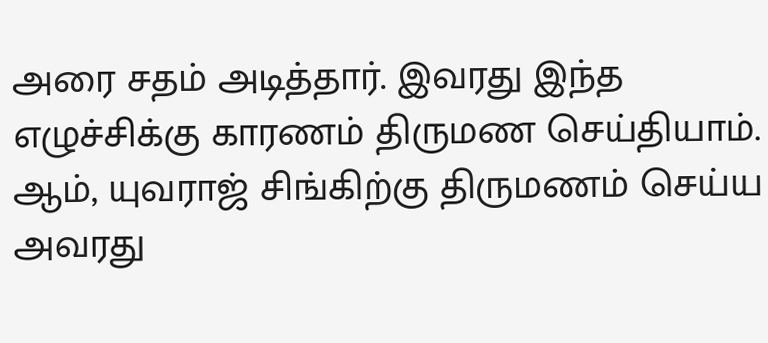அரை சதம் அடித்தார். இவரது இந்த எழுச்சிக்கு காரணம் திருமண செய்தியாம். ஆம், யுவராஜ் சிங்கிற்கு திருமணம் செய்ய அவரது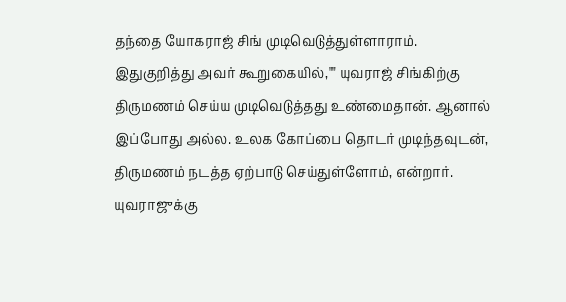தந்தை யோகராஜ் சிங் முடிவெடுத்துள்ளாராம்.
இதுகுறித்து அவர் கூறுகையில்,"" யுவராஜ் சிங்கிற்கு திருமணம் செய்ய முடிவெடுத்தது உண்மைதான். ஆனால் இப்போது அல்ல. உலக கோப்பை தொடர் முடிந்தவுடன், திருமணம் நடத்த ஏற்பாடு செய்துள்ளோம், என்றார்.
யுவராஜுக்கு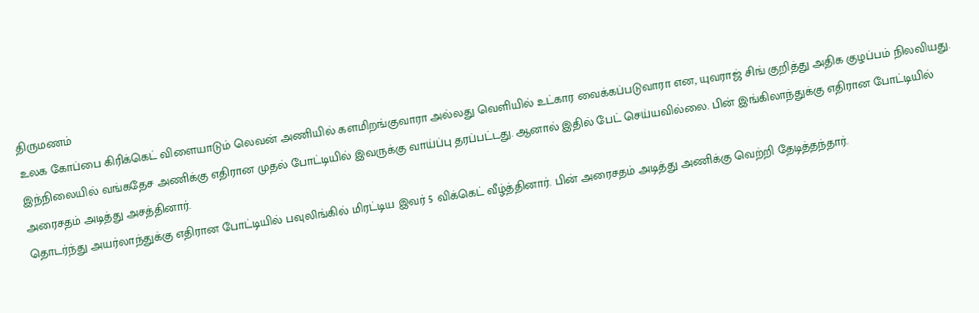திருமணம்
உலக கோப்பை கிரிக்கெட் விளையாடும் லெவன் அணியில் களமிறங்குவாரா அல்லது வெளியில் உட்கார வைக்கப்படுவாரா என, யுவராஜ் சிங் குறித்து அதிக குழப்பம் நிலவியது. இந்நிலையில் வங்கதேச அணிக்கு எதிரான முதல் போட்டியில் இவருக்கு வாய்ப்பு தரப்பட்டது. ஆனால் இதில் பேட் செய்யவில்லை. பின் இங்கிலாந்துக்கு எதிரான போட்டியில் அரைசதம் அடித்து அசத்தினார்.
தொடர்ந்து அயர்லாந்துக்கு எதிரான போட்டியில் பவுலிங்கில் மிரட்டிய இவர் 5 விக்கெட் வீழ்த்தினார். பின் அரைசதம் அடித்து அணிக்கு வெற்றி தேடித்தந்தார்.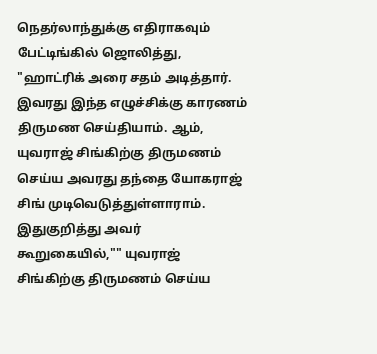நெதர்லாந்துக்கு எதிராகவும் பேட்டிங்கில் ஜொலித்து, "ஹாட்ரிக் அரை சதம் அடித்தார். இவரது இந்த எழுச்சிக்கு காரணம் திருமண செய்தியாம். ஆம், யுவராஜ் சிங்கிற்கு திருமணம் செய்ய அவரது தந்தை யோகராஜ் சிங் முடிவெடுத்துள்ளாராம்.
இதுகுறித்து அவர் கூறுகையில்,"" யுவராஜ் சிங்கிற்கு திருமணம் செய்ய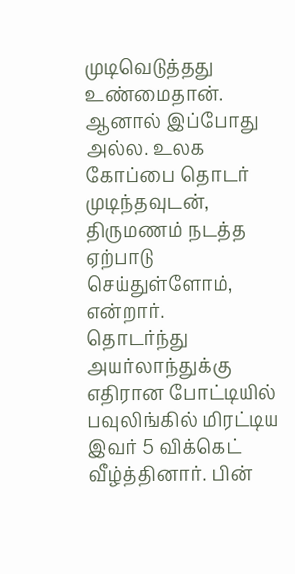முடிவெடுத்தது உண்மைதான். ஆனால் இப்போது அல்ல. உலக கோப்பை தொடர் முடிந்தவுடன், திருமணம் நடத்த ஏற்பாடு செய்துள்ளோம், என்றார்.
தொடர்ந்து அயர்லாந்துக்கு எதிரான போட்டியில் பவுலிங்கில் மிரட்டிய இவர் 5 விக்கெட் வீழ்த்தினார். பின்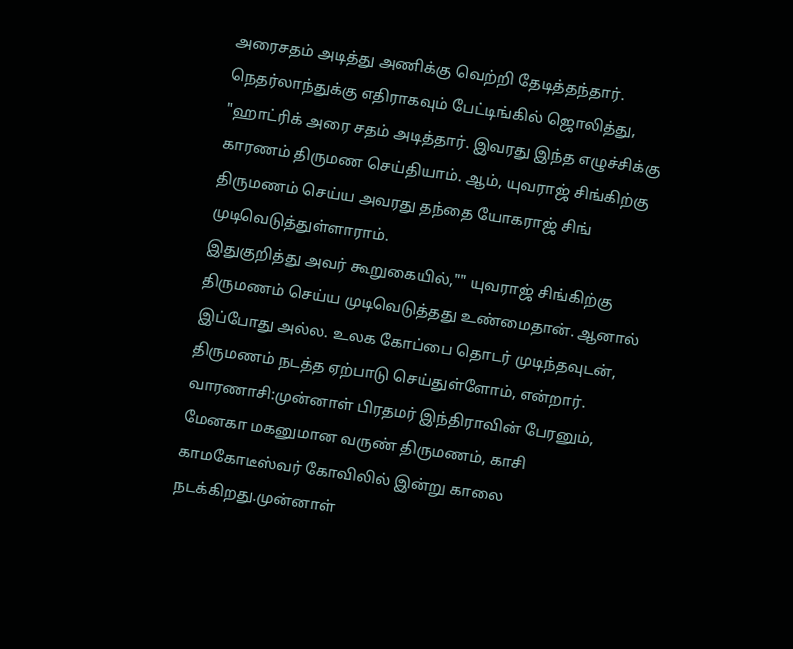அரைசதம் அடித்து அணிக்கு வெற்றி தேடித்தந்தார். நெதர்லாந்துக்கு எதிராகவும் பேட்டிங்கில் ஜொலித்து, "ஹாட்ரிக் அரை சதம் அடித்தார். இவரது இந்த எழுச்சிக்கு காரணம் திருமண செய்தியாம். ஆம், யுவராஜ் சிங்கிற்கு திருமணம் செய்ய அவரது தந்தை யோகராஜ் சிங் முடிவெடுத்துள்ளாராம்.
இதுகுறித்து அவர் கூறுகையில்,"" யுவராஜ் சிங்கிற்கு திருமணம் செய்ய முடிவெடுத்தது உண்மைதான். ஆனால் இப்போது அல்ல. உலக கோப்பை தொடர் முடிந்தவுடன், திருமணம் நடத்த ஏற்பாடு செய்துள்ளோம், என்றார்.
வாரணாசி:முன்னாள் பிரதமர் இந்திராவின் பேரனும், மேனகா மகனுமான வருண் திருமணம், காசி காமகோடீஸ்வர் கோவிலில் இன்று காலை நடக்கிறது.முன்னாள்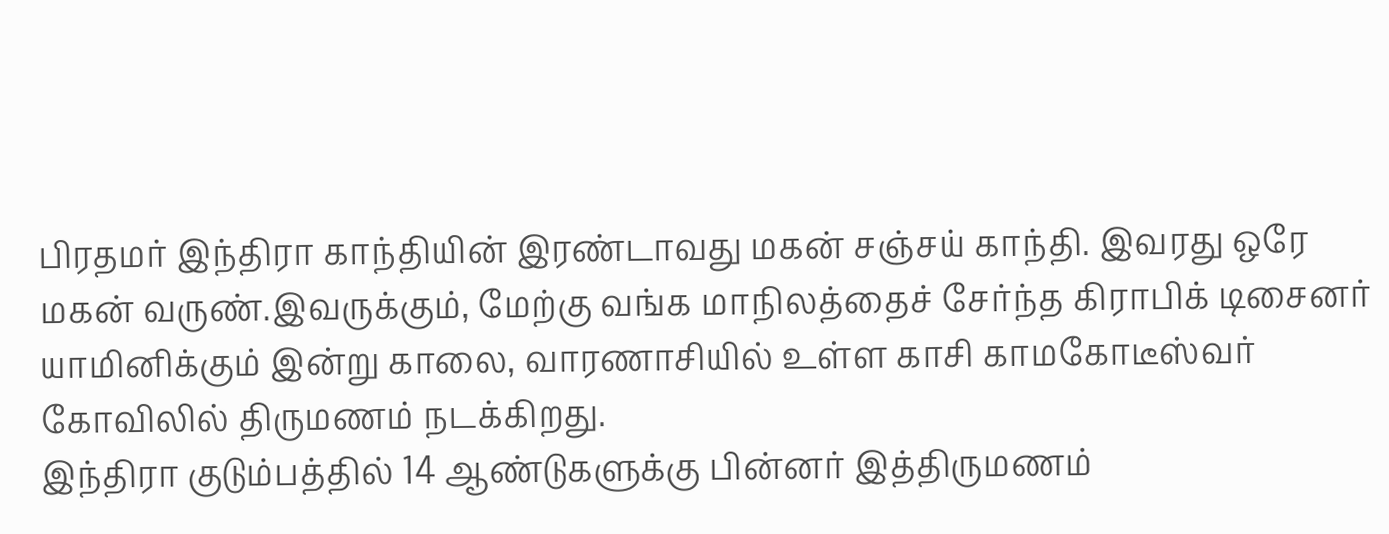பிரதமர் இந்திரா காந்தியின் இரண்டாவது மகன் சஞ்சய் காந்தி. இவரது ஒரே மகன் வருண்.இவருக்கும், மேற்கு வங்க மாநிலத்தைச் சேர்ந்த கிராபிக் டிசைனர் யாமினிக்கும் இன்று காலை, வாரணாசியில் உள்ள காசி காமகோடீஸ்வர் கோவிலில் திருமணம் நடக்கிறது.
இந்திரா குடும்பத்தில் 14 ஆண்டுகளுக்கு பின்னர் இத்திருமணம்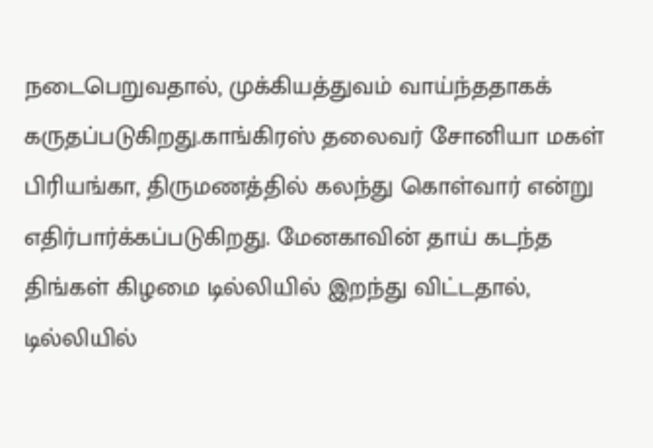நடைபெறுவதால், முக்கியத்துவம் வாய்ந்ததாகக் கருதப்படுகிறது.காங்கிரஸ் தலைவர் சோனியா மகள் பிரியங்கா, திருமணத்தில் கலந்து கொள்வார் என்று எதிர்பார்க்கப்படுகிறது. மேனகாவின் தாய் கடந்த திங்கள் கிழமை டில்லியில் இறந்து விட்டதால், டில்லியில்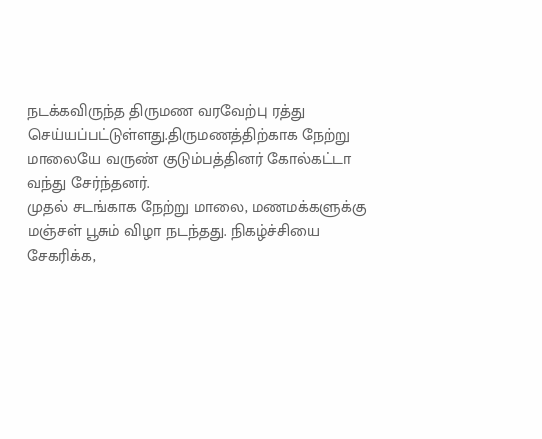நடக்கவிருந்த திருமண வரவேற்பு ரத்து செய்யப்பட்டுள்ளது.திருமணத்திற்காக நேற்று மாலையே வருண் குடும்பத்தினர் கோல்கட்டா வந்து சேர்ந்தனர்.
முதல் சடங்காக நேற்று மாலை, மணமக்களுக்கு மஞ்சள் பூசும் விழா நடந்தது. நிகழ்ச்சியை சேகரிக்க,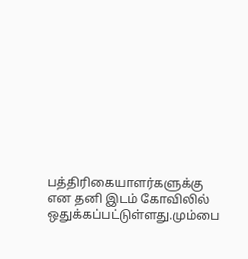பத்திரிகையாளர்களுக்கு என தனி இடம் கோவிலில் ஒதுக்கப்பட்டுள்ளது.மும்பை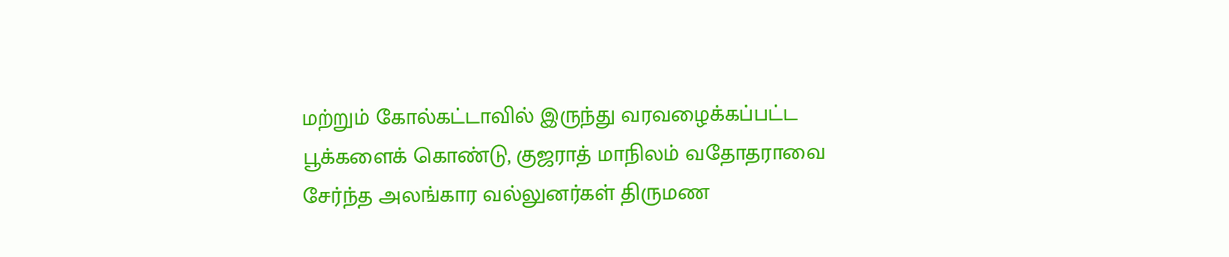மற்றும் கோல்கட்டாவில் இருந்து வரவழைக்கப்பட்ட பூக்களைக் கொண்டு, குஜராத் மாநிலம் வதோதராவை சேர்ந்த அலங்கார வல்லுனர்கள் திருமண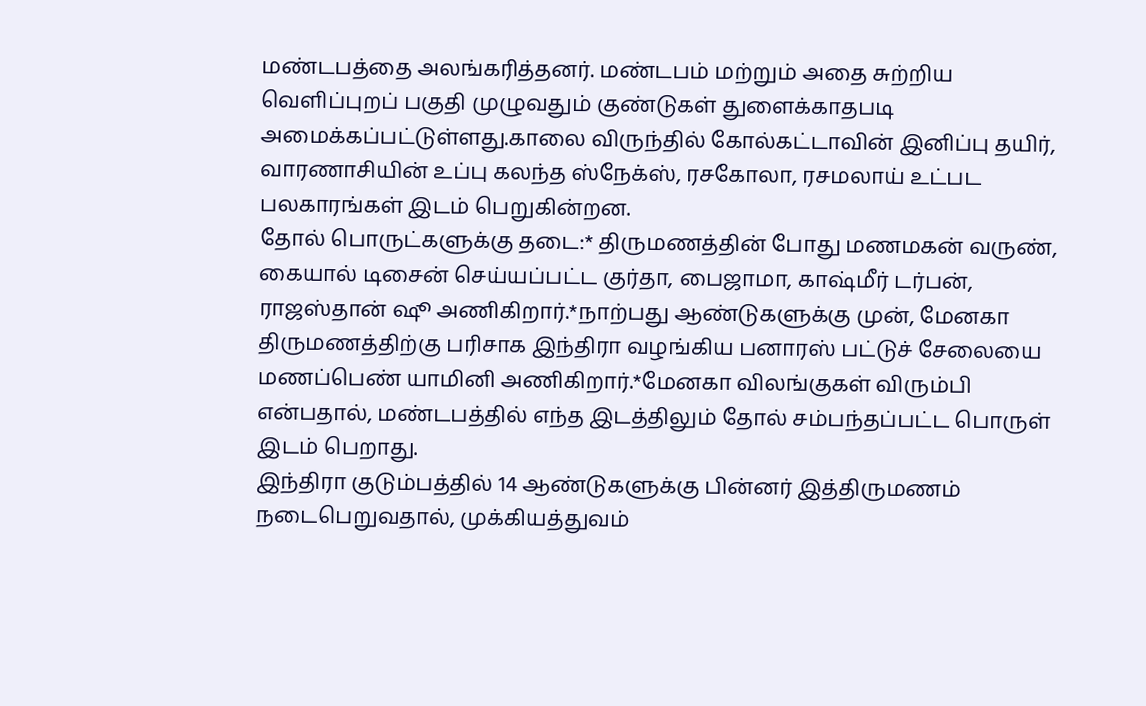மண்டபத்தை அலங்கரித்தனர். மண்டபம் மற்றும் அதை சுற்றிய வெளிப்புறப் பகுதி முழுவதும் குண்டுகள் துளைக்காதபடி அமைக்கப்பட்டுள்ளது.காலை விருந்தில் கோல்கட்டாவின் இனிப்பு தயிர், வாரணாசியின் உப்பு கலந்த ஸ்நேக்ஸ், ரசகோலா, ரசமலாய் உட்பட பலகாரங்கள் இடம் பெறுகின்றன.
தோல் பொருட்களுக்கு தடை:* திருமணத்தின் போது மணமகன் வருண், கையால் டிசைன் செய்யப்பட்ட குர்தா, பைஜாமா, காஷ்மீர் டர்பன், ராஜஸ்தான் ஷூ அணிகிறார்.*நாற்பது ஆண்டுகளுக்கு முன், மேனகா திருமணத்திற்கு பரிசாக இந்திரா வழங்கிய பனாரஸ் பட்டுச் சேலையை மணப்பெண் யாமினி அணிகிறார்.*மேனகா விலங்குகள் விரும்பி என்பதால், மண்டபத்தில் எந்த இடத்திலும் தோல் சம்பந்தப்பட்ட பொருள் இடம் பெறாது.
இந்திரா குடும்பத்தில் 14 ஆண்டுகளுக்கு பின்னர் இத்திருமணம் நடைபெறுவதால், முக்கியத்துவம்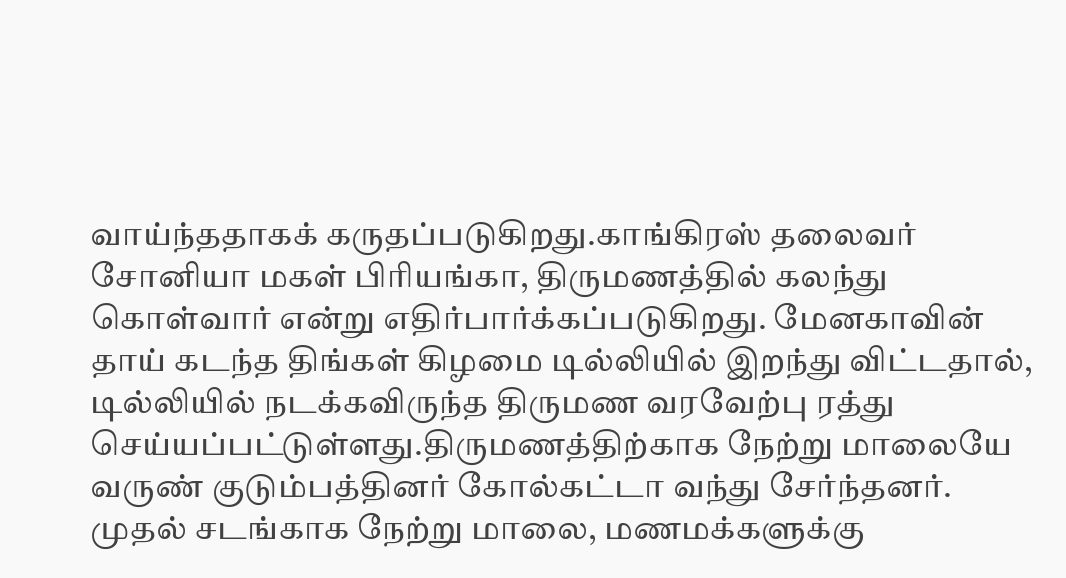வாய்ந்ததாகக் கருதப்படுகிறது.காங்கிரஸ் தலைவர் சோனியா மகள் பிரியங்கா, திருமணத்தில் கலந்து கொள்வார் என்று எதிர்பார்க்கப்படுகிறது. மேனகாவின் தாய் கடந்த திங்கள் கிழமை டில்லியில் இறந்து விட்டதால், டில்லியில் நடக்கவிருந்த திருமண வரவேற்பு ரத்து செய்யப்பட்டுள்ளது.திருமணத்திற்காக நேற்று மாலையே வருண் குடும்பத்தினர் கோல்கட்டா வந்து சேர்ந்தனர்.
முதல் சடங்காக நேற்று மாலை, மணமக்களுக்கு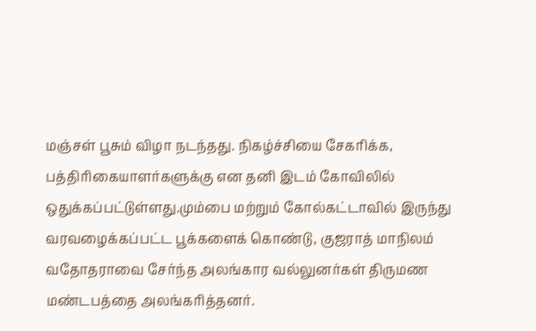மஞ்சள் பூசும் விழா நடந்தது. நிகழ்ச்சியை சேகரிக்க, பத்திரிகையாளர்களுக்கு என தனி இடம் கோவிலில் ஒதுக்கப்பட்டுள்ளது.மும்பை மற்றும் கோல்கட்டாவில் இருந்து வரவழைக்கப்பட்ட பூக்களைக் கொண்டு, குஜராத் மாநிலம் வதோதராவை சேர்ந்த அலங்கார வல்லுனர்கள் திருமண மண்டபத்தை அலங்கரித்தனர்.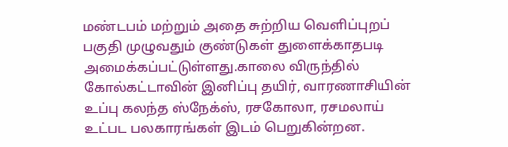மண்டபம் மற்றும் அதை சுற்றிய வெளிப்புறப் பகுதி முழுவதும் குண்டுகள் துளைக்காதபடி அமைக்கப்பட்டுள்ளது.காலை விருந்தில் கோல்கட்டாவின் இனிப்பு தயிர், வாரணாசியின் உப்பு கலந்த ஸ்நேக்ஸ், ரசகோலா, ரசமலாய் உட்பட பலகாரங்கள் இடம் பெறுகின்றன.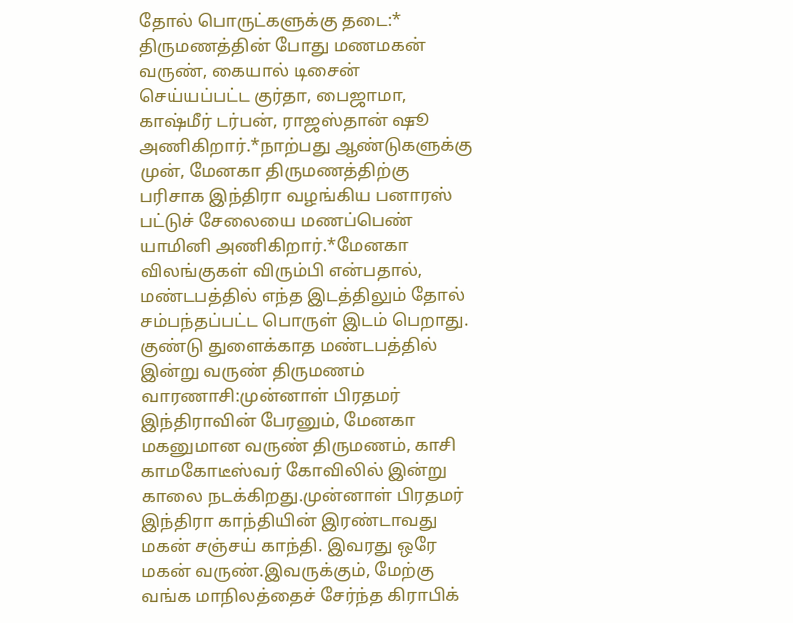தோல் பொருட்களுக்கு தடை:* திருமணத்தின் போது மணமகன் வருண், கையால் டிசைன் செய்யப்பட்ட குர்தா, பைஜாமா, காஷ்மீர் டர்பன், ராஜஸ்தான் ஷூ அணிகிறார்.*நாற்பது ஆண்டுகளுக்கு முன், மேனகா திருமணத்திற்கு பரிசாக இந்திரா வழங்கிய பனாரஸ் பட்டுச் சேலையை மணப்பெண் யாமினி அணிகிறார்.*மேனகா விலங்குகள் விரும்பி என்பதால், மண்டபத்தில் எந்த இடத்திலும் தோல் சம்பந்தப்பட்ட பொருள் இடம் பெறாது.
குண்டு துளைக்காத மண்டபத்தில் இன்று வருண் திருமணம்
வாரணாசி:முன்னாள் பிரதமர் இந்திராவின் பேரனும், மேனகா மகனுமான வருண் திருமணம், காசி காமகோடீஸ்வர் கோவிலில் இன்று காலை நடக்கிறது.முன்னாள் பிரதமர் இந்திரா காந்தியின் இரண்டாவது மகன் சஞ்சய் காந்தி. இவரது ஒரே மகன் வருண்.இவருக்கும், மேற்கு வங்க மாநிலத்தைச் சேர்ந்த கிராபிக்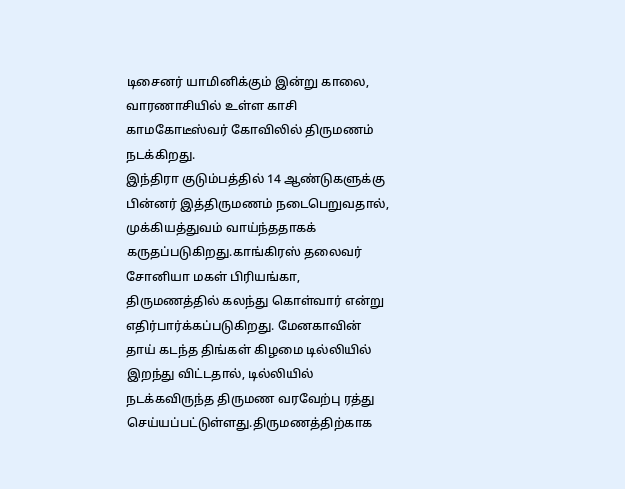டிசைனர் யாமினிக்கும் இன்று காலை, வாரணாசியில் உள்ள காசி காமகோடீஸ்வர் கோவிலில் திருமணம் நடக்கிறது.
இந்திரா குடும்பத்தில் 14 ஆண்டுகளுக்கு பின்னர் இத்திருமணம் நடைபெறுவதால், முக்கியத்துவம் வாய்ந்ததாகக் கருதப்படுகிறது.காங்கிரஸ் தலைவர் சோனியா மகள் பிரியங்கா, திருமணத்தில் கலந்து கொள்வார் என்று எதிர்பார்க்கப்படுகிறது. மேனகாவின் தாய் கடந்த திங்கள் கிழமை டில்லியில் இறந்து விட்டதால், டில்லியில் நடக்கவிருந்த திருமண வரவேற்பு ரத்து செய்யப்பட்டுள்ளது.திருமணத்திற்காக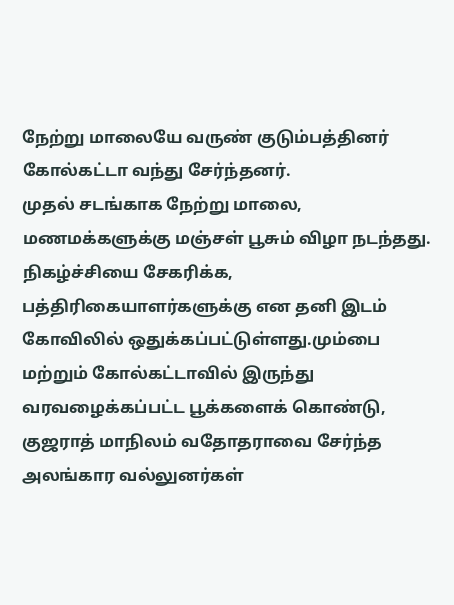நேற்று மாலையே வருண் குடும்பத்தினர் கோல்கட்டா வந்து சேர்ந்தனர்.
முதல் சடங்காக நேற்று மாலை, மணமக்களுக்கு மஞ்சள் பூசும் விழா நடந்தது. நிகழ்ச்சியை சேகரிக்க, பத்திரிகையாளர்களுக்கு என தனி இடம் கோவிலில் ஒதுக்கப்பட்டுள்ளது.மும்பை மற்றும் கோல்கட்டாவில் இருந்து வரவழைக்கப்பட்ட பூக்களைக் கொண்டு, குஜராத் மாநிலம் வதோதராவை சேர்ந்த அலங்கார வல்லுனர்கள்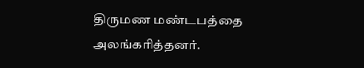திருமண மண்டபத்தை அலங்கரித்தனர்.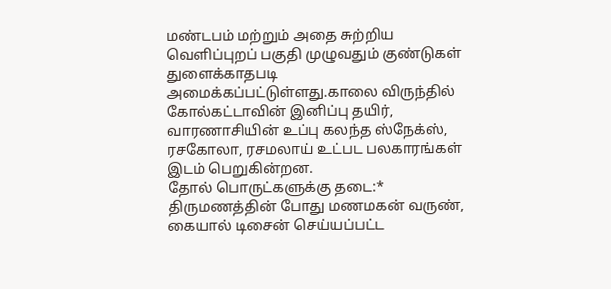மண்டபம் மற்றும் அதை சுற்றிய வெளிப்புறப் பகுதி முழுவதும் குண்டுகள் துளைக்காதபடி அமைக்கப்பட்டுள்ளது.காலை விருந்தில் கோல்கட்டாவின் இனிப்பு தயிர், வாரணாசியின் உப்பு கலந்த ஸ்நேக்ஸ், ரசகோலா, ரசமலாய் உட்பட பலகாரங்கள் இடம் பெறுகின்றன.
தோல் பொருட்களுக்கு தடை:* திருமணத்தின் போது மணமகன் வருண், கையால் டிசைன் செய்யப்பட்ட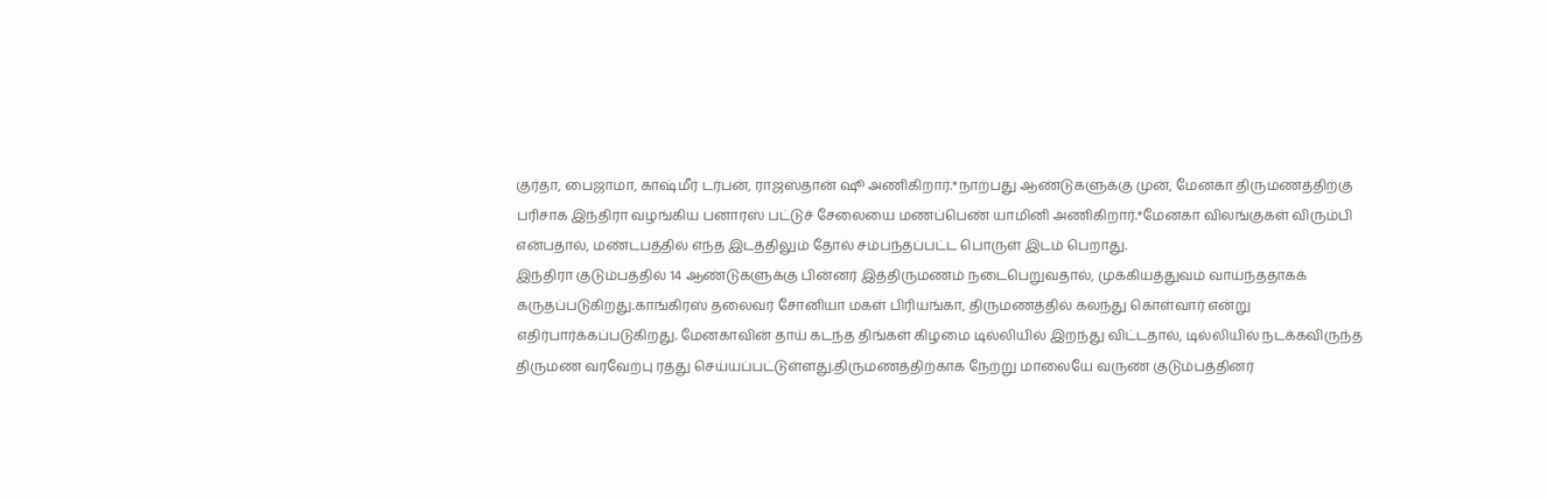குர்தா, பைஜாமா, காஷ்மீர் டர்பன், ராஜஸ்தான் ஷூ அணிகிறார்.*நாற்பது ஆண்டுகளுக்கு முன், மேனகா திருமணத்திற்கு பரிசாக இந்திரா வழங்கிய பனாரஸ் பட்டுச் சேலையை மணப்பெண் யாமினி அணிகிறார்.*மேனகா விலங்குகள் விரும்பி என்பதால், மண்டபத்தில் எந்த இடத்திலும் தோல் சம்பந்தப்பட்ட பொருள் இடம் பெறாது.
இந்திரா குடும்பத்தில் 14 ஆண்டுகளுக்கு பின்னர் இத்திருமணம் நடைபெறுவதால், முக்கியத்துவம் வாய்ந்ததாகக் கருதப்படுகிறது.காங்கிரஸ் தலைவர் சோனியா மகள் பிரியங்கா, திருமணத்தில் கலந்து கொள்வார் என்று எதிர்பார்க்கப்படுகிறது. மேனகாவின் தாய் கடந்த திங்கள் கிழமை டில்லியில் இறந்து விட்டதால், டில்லியில் நடக்கவிருந்த திருமண வரவேற்பு ரத்து செய்யப்பட்டுள்ளது.திருமணத்திற்காக நேற்று மாலையே வருண் குடும்பத்தினர்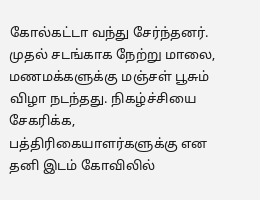கோல்கட்டா வந்து சேர்ந்தனர்.
முதல் சடங்காக நேற்று மாலை, மணமக்களுக்கு மஞ்சள் பூசும் விழா நடந்தது. நிகழ்ச்சியை சேகரிக்க, பத்திரிகையாளர்களுக்கு என தனி இடம் கோவிலில்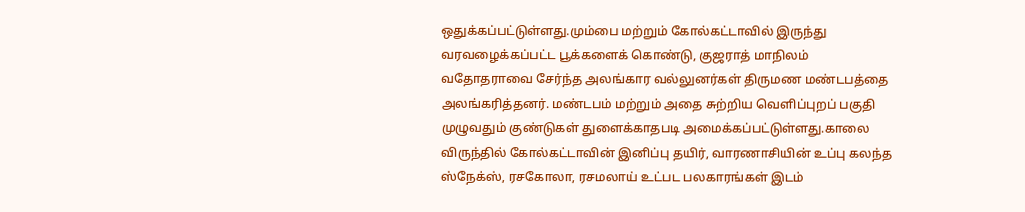ஒதுக்கப்பட்டுள்ளது.மும்பை மற்றும் கோல்கட்டாவில் இருந்து வரவழைக்கப்பட்ட பூக்களைக் கொண்டு, குஜராத் மாநிலம் வதோதராவை சேர்ந்த அலங்கார வல்லுனர்கள் திருமண மண்டபத்தை அலங்கரித்தனர். மண்டபம் மற்றும் அதை சுற்றிய வெளிப்புறப் பகுதி முழுவதும் குண்டுகள் துளைக்காதபடி அமைக்கப்பட்டுள்ளது.காலை விருந்தில் கோல்கட்டாவின் இனிப்பு தயிர், வாரணாசியின் உப்பு கலந்த ஸ்நேக்ஸ், ரசகோலா, ரசமலாய் உட்பட பலகாரங்கள் இடம்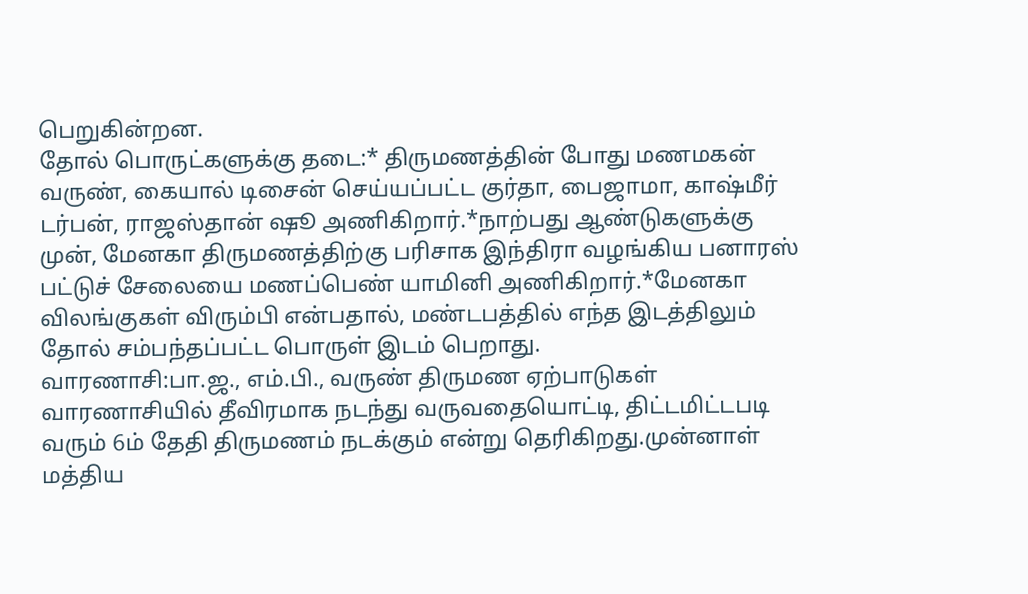பெறுகின்றன.
தோல் பொருட்களுக்கு தடை:* திருமணத்தின் போது மணமகன் வருண், கையால் டிசைன் செய்யப்பட்ட குர்தா, பைஜாமா, காஷ்மீர் டர்பன், ராஜஸ்தான் ஷூ அணிகிறார்.*நாற்பது ஆண்டுகளுக்கு முன், மேனகா திருமணத்திற்கு பரிசாக இந்திரா வழங்கிய பனாரஸ் பட்டுச் சேலையை மணப்பெண் யாமினி அணிகிறார்.*மேனகா விலங்குகள் விரும்பி என்பதால், மண்டபத்தில் எந்த இடத்திலும் தோல் சம்பந்தப்பட்ட பொருள் இடம் பெறாது.
வாரணாசி:பா.ஜ., எம்.பி., வருண் திருமண ஏற்பாடுகள் வாரணாசியில் தீவிரமாக நடந்து வருவதையொட்டி, திட்டமிட்டபடி வரும் 6ம் தேதி திருமணம் நடக்கும் என்று தெரிகிறது.முன்னாள் மத்திய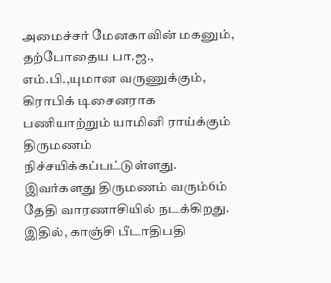அமைச்சர் மேனகாவின் மகனும், தற்போதைய பா.ஜ., எம்.பி.,யுமான வருணுக்கும், கிராபிக் டிசைனராக பணியாற்றும் யாமினி ராய்க்கும் திருமணம் நிச்சயிக்கப்பட்டுள்ளது. இவர்களது திருமணம் வரும்6ம் தேதி வாரணாசியில் நடக்கிறது. இதில், காஞ்சி பீடாதிபதி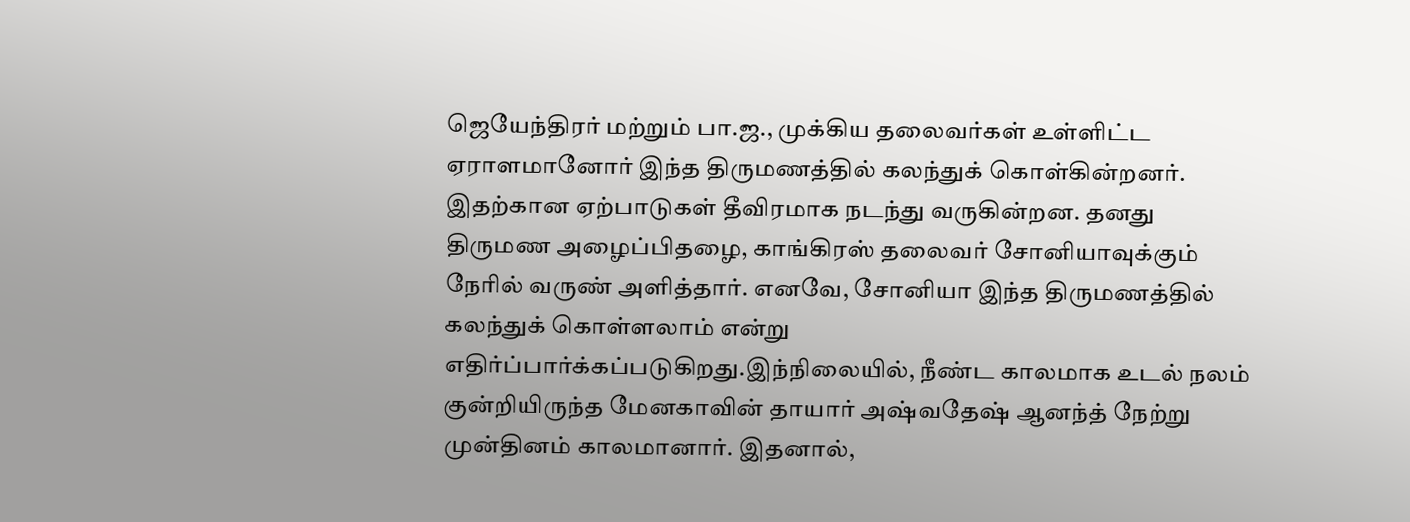ஜெயேந்திரர் மற்றும் பா.ஜ., முக்கிய தலைவர்கள் உள்ளிட்ட ஏராளமானோர் இந்த திருமணத்தில் கலந்துக் கொள்கின்றனர்.
இதற்கான ஏற்பாடுகள் தீவிரமாக நடந்து வருகின்றன. தனது திருமண அழைப்பிதழை, காங்கிரஸ் தலைவர் சோனியாவுக்கும் நேரில் வருண் அளித்தார். எனவே, சோனியா இந்த திருமணத்தில் கலந்துக் கொள்ளலாம் என்று எதிர்ப்பார்க்கப்படுகிறது.இந்நிலையில், நீண்ட காலமாக உடல் நலம் குன்றியிருந்த மேனகாவின் தாயார் அஷ்வதேஷ் ஆனந்த் நேற்று முன்தினம் காலமானார். இதனால்,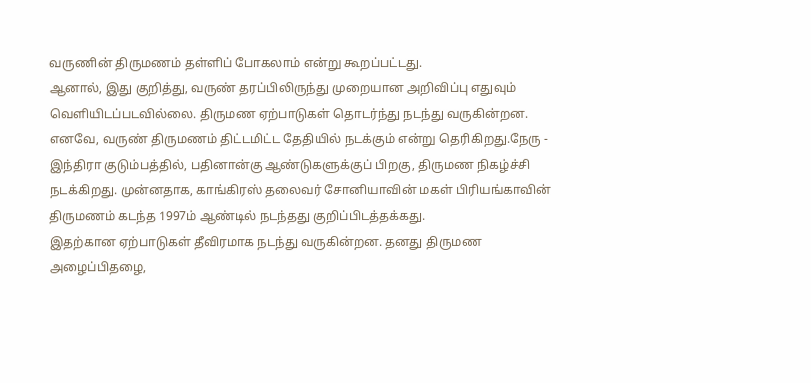வருணின் திருமணம் தள்ளிப் போகலாம் என்று கூறப்பட்டது.
ஆனால், இது குறித்து, வருண் தரப்பிலிருந்து முறையான அறிவிப்பு எதுவும் வெளியிடப்படவில்லை. திருமண ஏற்பாடுகள் தொடர்ந்து நடந்து வருகின்றன. எனவே, வருண் திருமணம் திட்டமிட்ட தேதியில் நடக்கும் என்று தெரிகிறது.நேரு - இந்திரா குடும்பத்தில், பதினான்கு ஆண்டுகளுக்குப் பிறகு, திருமண நிகழ்ச்சி நடக்கிறது. முன்னதாக, காங்கிரஸ் தலைவர் சோனியாவின் மகள் பிரியங்காவின் திருமணம் கடந்த 1997ம் ஆண்டில் நடந்தது குறிப்பிடத்தக்கது.
இதற்கான ஏற்பாடுகள் தீவிரமாக நடந்து வருகின்றன. தனது திருமண அழைப்பிதழை,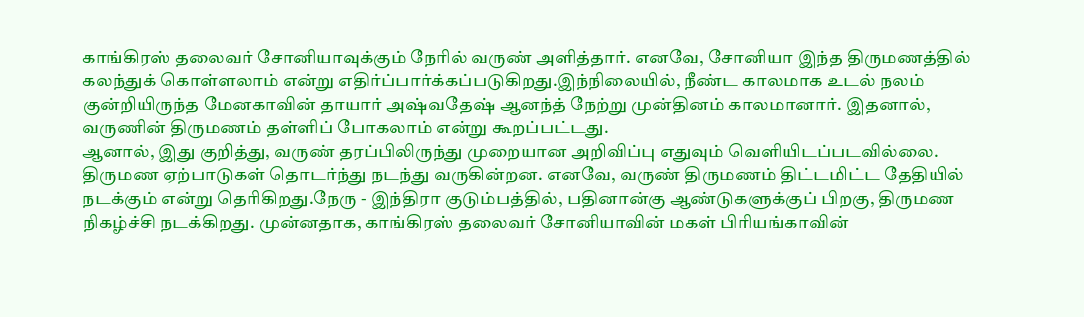காங்கிரஸ் தலைவர் சோனியாவுக்கும் நேரில் வருண் அளித்தார். எனவே, சோனியா இந்த திருமணத்தில் கலந்துக் கொள்ளலாம் என்று எதிர்ப்பார்க்கப்படுகிறது.இந்நிலையில், நீண்ட காலமாக உடல் நலம் குன்றியிருந்த மேனகாவின் தாயார் அஷ்வதேஷ் ஆனந்த் நேற்று முன்தினம் காலமானார். இதனால், வருணின் திருமணம் தள்ளிப் போகலாம் என்று கூறப்பட்டது.
ஆனால், இது குறித்து, வருண் தரப்பிலிருந்து முறையான அறிவிப்பு எதுவும் வெளியிடப்படவில்லை. திருமண ஏற்பாடுகள் தொடர்ந்து நடந்து வருகின்றன. எனவே, வருண் திருமணம் திட்டமிட்ட தேதியில் நடக்கும் என்று தெரிகிறது.நேரு - இந்திரா குடும்பத்தில், பதினான்கு ஆண்டுகளுக்குப் பிறகு, திருமண நிகழ்ச்சி நடக்கிறது. முன்னதாக, காங்கிரஸ் தலைவர் சோனியாவின் மகள் பிரியங்காவின்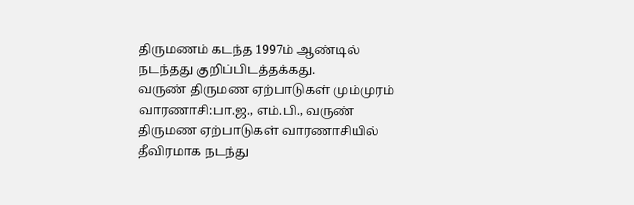திருமணம் கடந்த 1997ம் ஆண்டில் நடந்தது குறிப்பிடத்தக்கது.
வருண் திருமண ஏற்பாடுகள் மும்முரம்
வாரணாசி:பா.ஜ., எம்.பி., வருண் திருமண ஏற்பாடுகள் வாரணாசியில் தீவிரமாக நடந்து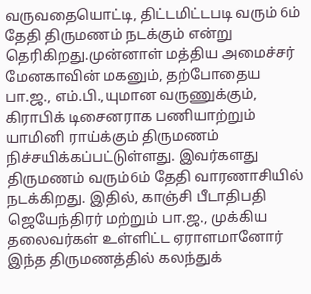வருவதையொட்டி, திட்டமிட்டபடி வரும் 6ம் தேதி திருமணம் நடக்கும் என்று தெரிகிறது.முன்னாள் மத்திய அமைச்சர் மேனகாவின் மகனும், தற்போதைய பா.ஜ., எம்.பி.,யுமான வருணுக்கும், கிராபிக் டிசைனராக பணியாற்றும் யாமினி ராய்க்கும் திருமணம் நிச்சயிக்கப்பட்டுள்ளது. இவர்களது திருமணம் வரும்6ம் தேதி வாரணாசியில் நடக்கிறது. இதில், காஞ்சி பீடாதிபதி ஜெயேந்திரர் மற்றும் பா.ஜ., முக்கிய தலைவர்கள் உள்ளிட்ட ஏராளமானோர் இந்த திருமணத்தில் கலந்துக்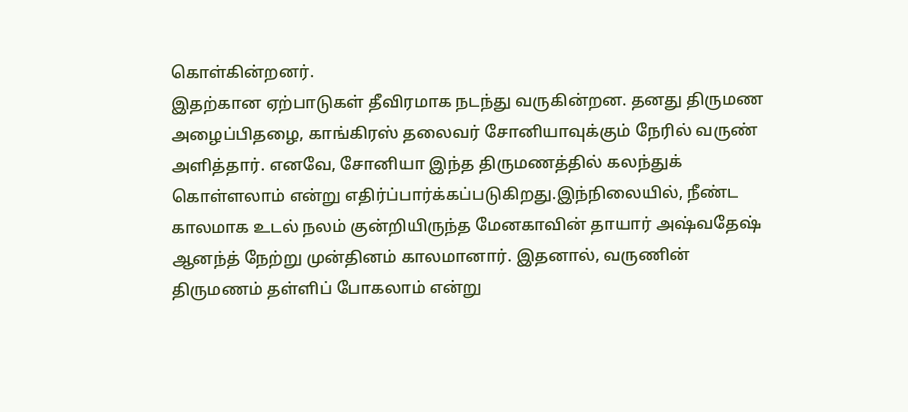கொள்கின்றனர்.
இதற்கான ஏற்பாடுகள் தீவிரமாக நடந்து வருகின்றன. தனது திருமண அழைப்பிதழை, காங்கிரஸ் தலைவர் சோனியாவுக்கும் நேரில் வருண் அளித்தார். எனவே, சோனியா இந்த திருமணத்தில் கலந்துக் கொள்ளலாம் என்று எதிர்ப்பார்க்கப்படுகிறது.இந்நிலையில், நீண்ட காலமாக உடல் நலம் குன்றியிருந்த மேனகாவின் தாயார் அஷ்வதேஷ் ஆனந்த் நேற்று முன்தினம் காலமானார். இதனால், வருணின் திருமணம் தள்ளிப் போகலாம் என்று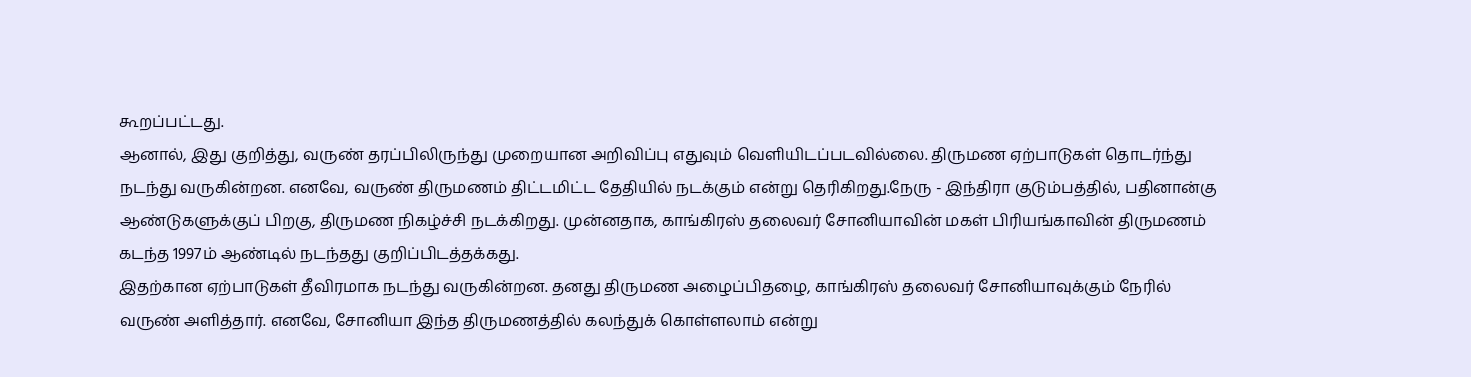கூறப்பட்டது.
ஆனால், இது குறித்து, வருண் தரப்பிலிருந்து முறையான அறிவிப்பு எதுவும் வெளியிடப்படவில்லை. திருமண ஏற்பாடுகள் தொடர்ந்து நடந்து வருகின்றன. எனவே, வருண் திருமணம் திட்டமிட்ட தேதியில் நடக்கும் என்று தெரிகிறது.நேரு - இந்திரா குடும்பத்தில், பதினான்கு ஆண்டுகளுக்குப் பிறகு, திருமண நிகழ்ச்சி நடக்கிறது. முன்னதாக, காங்கிரஸ் தலைவர் சோனியாவின் மகள் பிரியங்காவின் திருமணம் கடந்த 1997ம் ஆண்டில் நடந்தது குறிப்பிடத்தக்கது.
இதற்கான ஏற்பாடுகள் தீவிரமாக நடந்து வருகின்றன. தனது திருமண அழைப்பிதழை, காங்கிரஸ் தலைவர் சோனியாவுக்கும் நேரில் வருண் அளித்தார். எனவே, சோனியா இந்த திருமணத்தில் கலந்துக் கொள்ளலாம் என்று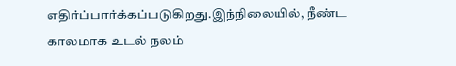எதிர்ப்பார்க்கப்படுகிறது.இந்நிலையில், நீண்ட காலமாக உடல் நலம்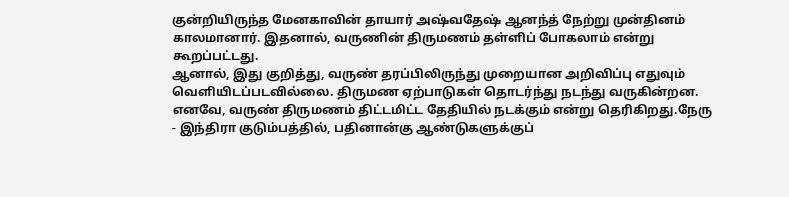குன்றியிருந்த மேனகாவின் தாயார் அஷ்வதேஷ் ஆனந்த் நேற்று முன்தினம் காலமானார். இதனால், வருணின் திருமணம் தள்ளிப் போகலாம் என்று கூறப்பட்டது.
ஆனால், இது குறித்து, வருண் தரப்பிலிருந்து முறையான அறிவிப்பு எதுவும் வெளியிடப்படவில்லை. திருமண ஏற்பாடுகள் தொடர்ந்து நடந்து வருகின்றன. எனவே, வருண் திருமணம் திட்டமிட்ட தேதியில் நடக்கும் என்று தெரிகிறது.நேரு - இந்திரா குடும்பத்தில், பதினான்கு ஆண்டுகளுக்குப்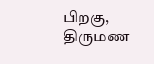பிறகு, திருமண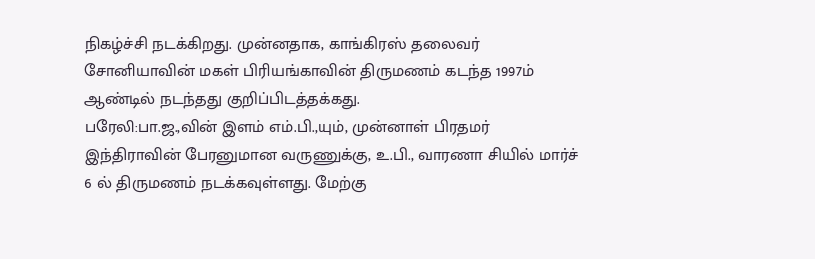நிகழ்ச்சி நடக்கிறது. முன்னதாக, காங்கிரஸ் தலைவர் சோனியாவின் மகள் பிரியங்காவின் திருமணம் கடந்த 1997ம் ஆண்டில் நடந்தது குறிப்பிடத்தக்கது.
பரேலி:பா.ஜ.,வின் இளம் எம்.பி.,யும், முன்னாள் பிரதமர் இந்திராவின் பேரனுமான வருணுக்கு, உ.பி., வாரணா சியில் மார்ச் 6 ல் திருமணம் நடக்கவுள்ளது. மேற்கு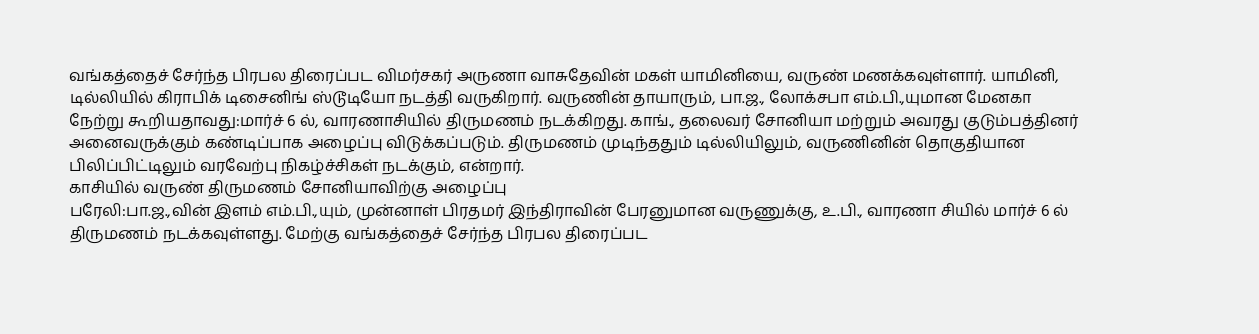வங்கத்தைச் சேர்ந்த பிரபல திரைப்பட விமர்சகர் அருணா வாசுதேவின் மகள் யாமினியை, வருண் மணக்கவுள்ளார். யாமினி, டில்லியில் கிராபிக் டிசைனிங் ஸ்டூடியோ நடத்தி வருகிறார். வருணின் தாயாரும், பா.ஜ., லோக்சபா எம்.பி.,யுமான மேனகா நேற்று கூறியதாவது:மார்ச் 6 ல், வாரணாசியில் திருமணம் நடக்கிறது. காங்., தலைவர் சோனியா மற்றும் அவரது குடும்பத்தினர் அனைவருக்கும் கண்டிப்பாக அழைப்பு விடுக்கப்படும். திருமணம் முடிந்ததும் டில்லியிலும், வருணினின் தொகுதியான பிலிப்பிட்டிலும் வரவேற்பு நிகழ்ச்சிகள் நடக்கும், என்றார்.
காசியில் வருண் திருமணம் சோனியாவிற்கு அழைப்பு
பரேலி:பா.ஜ.,வின் இளம் எம்.பி.,யும், முன்னாள் பிரதமர் இந்திராவின் பேரனுமான வருணுக்கு, உ.பி., வாரணா சியில் மார்ச் 6 ல் திருமணம் நடக்கவுள்ளது. மேற்கு வங்கத்தைச் சேர்ந்த பிரபல திரைப்பட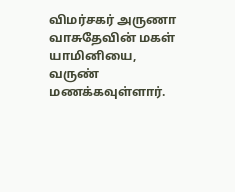விமர்சகர் அருணா வாசுதேவின் மகள் யாமினியை, வருண் மணக்கவுள்ளார்.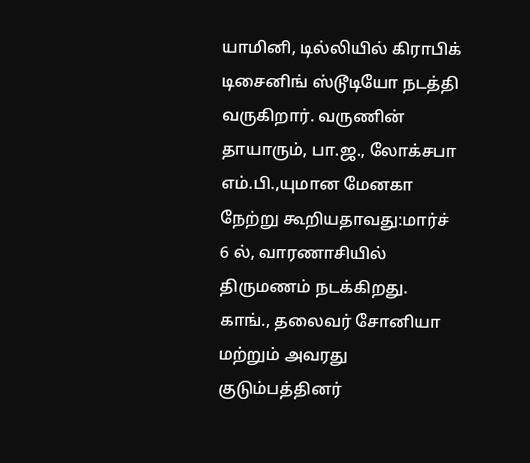யாமினி, டில்லியில் கிராபிக் டிசைனிங் ஸ்டூடியோ நடத்தி வருகிறார். வருணின் தாயாரும், பா.ஜ., லோக்சபா எம்.பி.,யுமான மேனகா நேற்று கூறியதாவது:மார்ச் 6 ல், வாரணாசியில் திருமணம் நடக்கிறது. காங்., தலைவர் சோனியா மற்றும் அவரது குடும்பத்தினர்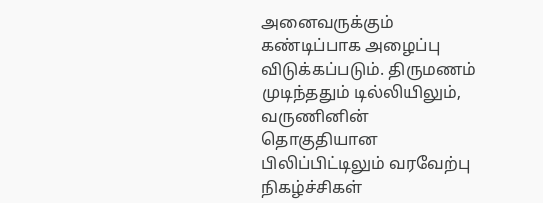அனைவருக்கும் கண்டிப்பாக அழைப்பு விடுக்கப்படும். திருமணம் முடிந்ததும் டில்லியிலும், வருணினின் தொகுதியான பிலிப்பிட்டிலும் வரவேற்பு நிகழ்ச்சிகள்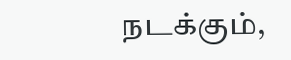நடக்கும்,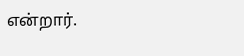என்றார்.